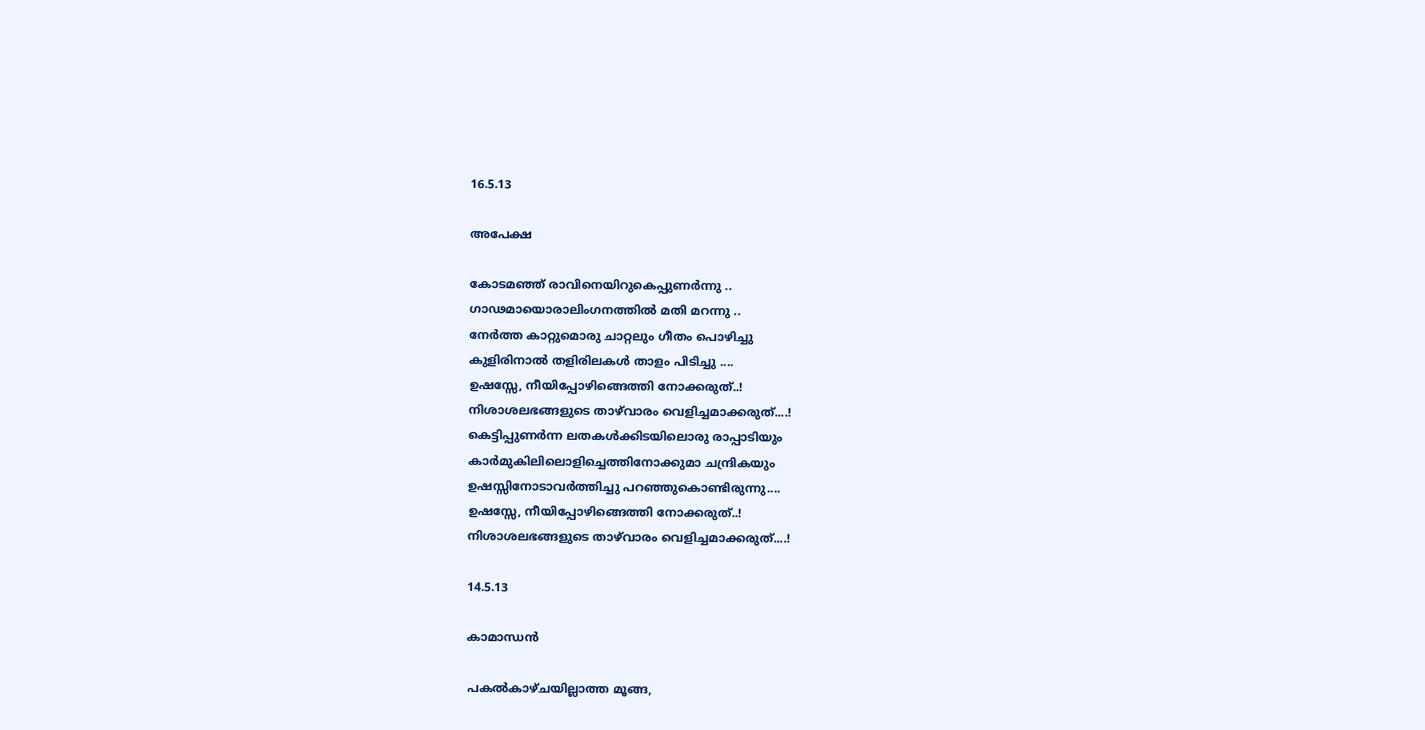16.5.13

അപേക്ഷ

കോടമഞ്ഞ് രാവിനെയിറുകെപ്പുണര്‍ന്നു ..
ഗാഢമായൊരാലിംഗനത്തില്‍ മതി മറന്നു ..
നേര്‍ത്ത കാറ്റുമൊരു ചാറ്റലും ഗീതം പൊഴിച്ചു
കുളിരിനാല്‍ തളിരിലകള്‍ താളം പിടിച്ചു ....
ഉഷസ്സേ, നീയിപ്പോഴിങ്ങെത്തി നോക്കരുത്..!
നിശാശലഭങ്ങളുടെ താഴ്‌വാരം വെളിച്ചമാക്കരുത്....!
കെട്ടിപ്പുണര്‍ന്ന ലതകള്‍ക്കിടയിലൊരു രാപ്പാടിയും
കാര്‍മുകിലിലൊളിച്ചെത്തിനോക്കുമാ ചന്ദ്രികയും
ഉഷസ്സിനോടാവര്‍ത്തിച്ചു പറഞ്ഞുകൊണ്ടിരുന്നു....
ഉഷസ്സേ, നീയിപ്പോഴിങ്ങെത്തി നോക്കരുത്..!
നിശാശലഭങ്ങളുടെ താഴ്‌വാരം വെളിച്ചമാക്കരുത്....!

14.5.13

കാമാന്ധന്‍

പകല്‍കാഴ്ചയില്ലാത്ത മൂങ്ങ,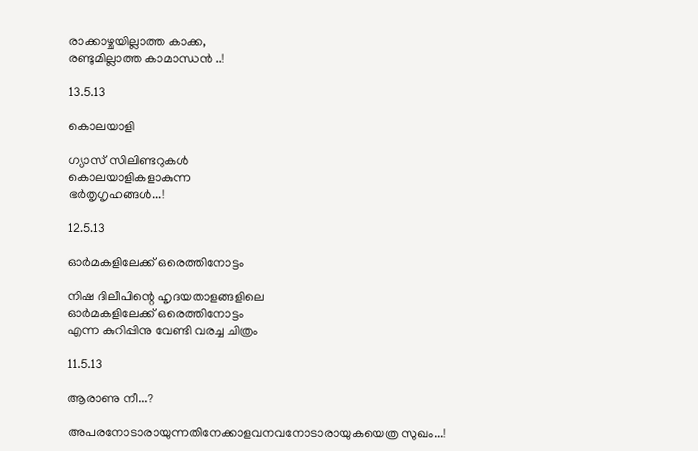രാക്കാഴ്ചയില്ലാത്ത കാക്ക,
രണ്ടുമില്ലാത്ത കാമാന്ധന്‍ ..!

13.5.13

കൊലയാളി

ഗ്യാസ് സിലിണ്ടറുകള്‍
കൊലയാളികളാകുന്ന
ഭര്‍തൃഗൃഹങ്ങള്‍...!

12.5.13

ഓര്‍മകളിലേക്ക് ഒരെത്തിനോട്ടം

നിഷ ദിലീപിന്റെ ഹൃദയതാളങ്ങളിലെ
ഓര്‍മകളിലേക്ക് ഒരെത്തിനോട്ടം
എന്ന കുറിപ്പിനു വേണ്ടി വരച്ച ചിത്രം

11.5.13

ആരാണു നീ...?

അപരനോടാരായുന്നതിനേക്കാളവനവനോടാരായുകയെത്ര സുഖം...!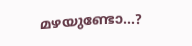മഴയുണ്ടോ...?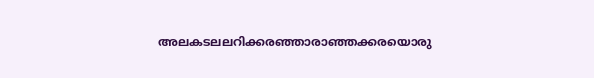അലകടലലറിക്കരഞ്ഞാരാഞ്ഞക്കരയൊരു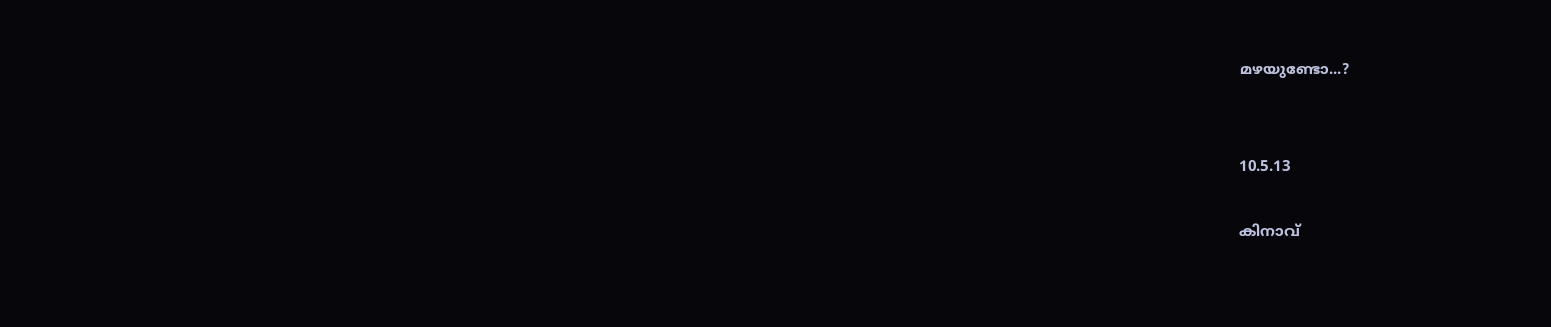മഴയുണ്ടോ...?


10.5.13

കിനാവ്‌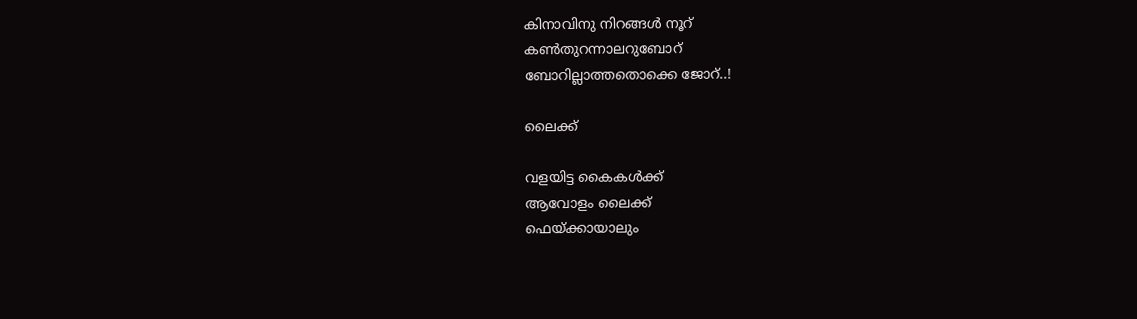കിനാവിനു നിറങ്ങള്‍ നൂറ്
കണ്‍തുറന്നാലറുബോറ്
ബോറില്ലാത്തതൊക്കെ ജോറ്..!

ലൈക്ക്

വളയിട്ട കൈകള്‍ക്ക്
ആവോളം ലൈക്ക്
ഫെയ്ക്കായാലും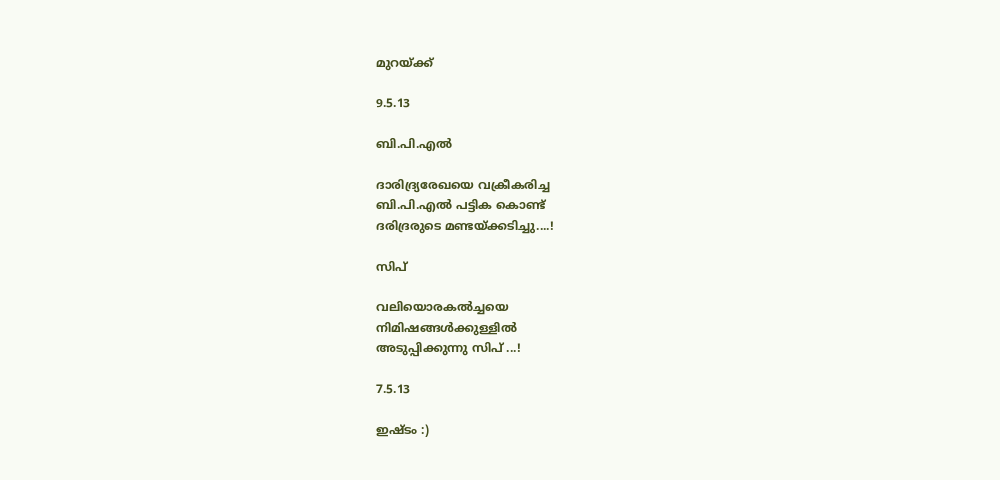മുറയ്ക്ക്‌

9.5.13

ബി.പി.എല്‍

ദാരിദ്ര്യരേഖയെ വക്രീകരിച്ച
ബി.പി.എല്‍ പട്ടിക കൊണ്ട്
ദരിദ്രരുടെ മണ്ടയ്ക്കടിച്ചു....!

സിപ്

വലിയൊരകല്‍ച്ചയെ
നിമിഷങ്ങള്‍ക്കുള്ളില്‍
അടുപ്പിക്കുന്നു സിപ് ...!

7.5.13

ഇഷ്ടം :)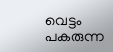വെട്ടം പകരുന്ന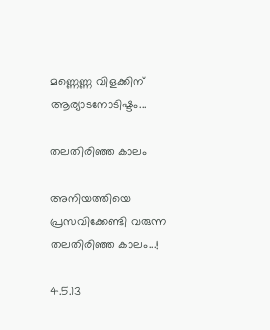മണ്ണെണ്ണ വിളക്കിന്
ആര്യാടനോടിഷ്ടം...

തലതിരിഞ്ഞ കാലം

അനിയത്തിയെ
പ്രസവിക്കേണ്ടി വരുന്ന
തലതിരിഞ്ഞ കാലം...!

4.5.13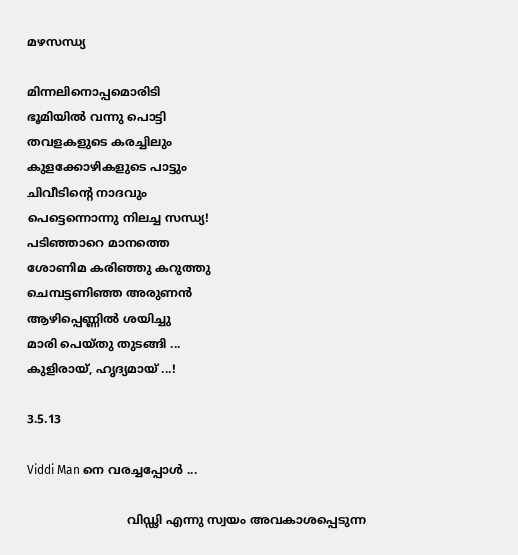മഴസന്ധ്യ

മിന്നലിനൊപ്പമൊരിടി
ഭൂമിയില്‍ വന്നു പൊട്ടി
തവളകളുടെ കരച്ചിലും
കുളക്കോഴികളുടെ പാട്ടും
ചിവീടിന്റെ നാദവും
പെട്ടെന്നൊന്നു നിലച്ച സന്ധ്യ!
പടിഞ്ഞാറെ മാനത്തെ
ശോണിമ കരിഞ്ഞു കറുത്തു
ചെമ്പട്ടണിഞ്ഞ അരുണന്‍
ആഴിപ്പെണ്ണില്‍ ശയിച്ചു
മാരി പെയ്തു തുടങ്ങി ...
കുളിരായ്, ഹൃദ്യമായ് ...!

3.5.13

Viddi Man നെ വരച്ചപ്പോള്‍ ...

                           വിഡ്ഢി എന്നു സ്വയം അവകാശപ്പെടുന്ന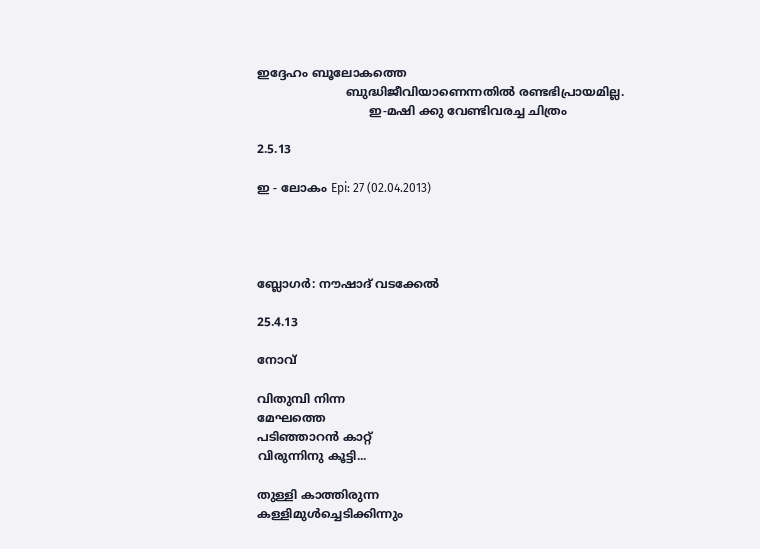ഇദ്ദേഹം ബൂലോകത്തെ
                        ബുദ്ധിജീവിയാണെന്നതില്‍ രണ്ടഭിപ്രായമില്ല.
                              ഇ-മഷി ക്കു വേണ്ടിവരച്ച ചിത്രം

2.5.13

ഇ - ലോകം Epi: 27 (02.04.2013)




ബ്ലോഗര്‍: നൗഷാദ് വടക്കേല്‍

25.4.13

നോവ്‌

വിതുമ്പി നിന്ന
മേഘത്തെ
പടിഞ്ഞാറന്‍ കാറ്റ്
വിരുന്നിനു കൂട്ടി...

തുള്ളി കാത്തിരുന്ന
കള്ളിമുള്‍ച്ചെടിക്കിന്നും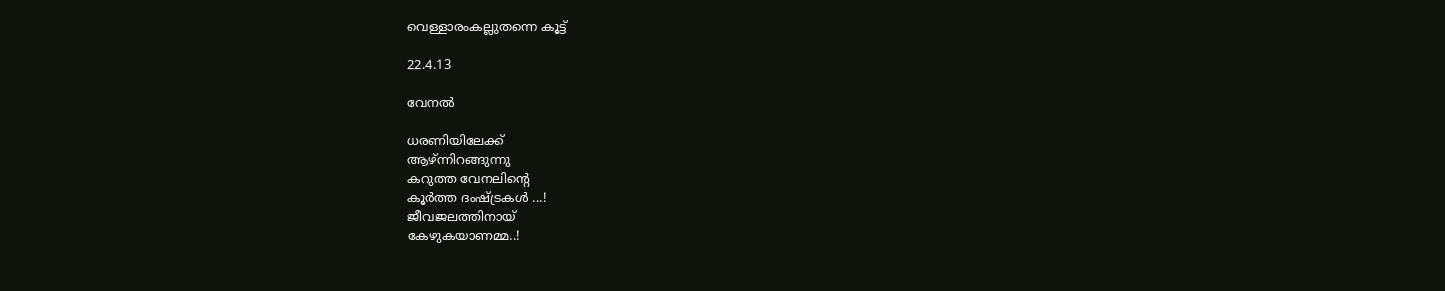വെള്ളാരംകല്ലുതന്നെ കൂട്ട്‌

22.4.13

വേനല്‍

ധരണിയിലേക്ക്
ആഴ്ന്നിറങ്ങുന്നു
കറുത്ത വേനലിന്റെ
കൂര്‍ത്ത ദംഷ്ട്രകള്‍ ...!
ജീവജലത്തിനായ്
കേഴുകയാണമ്മ..!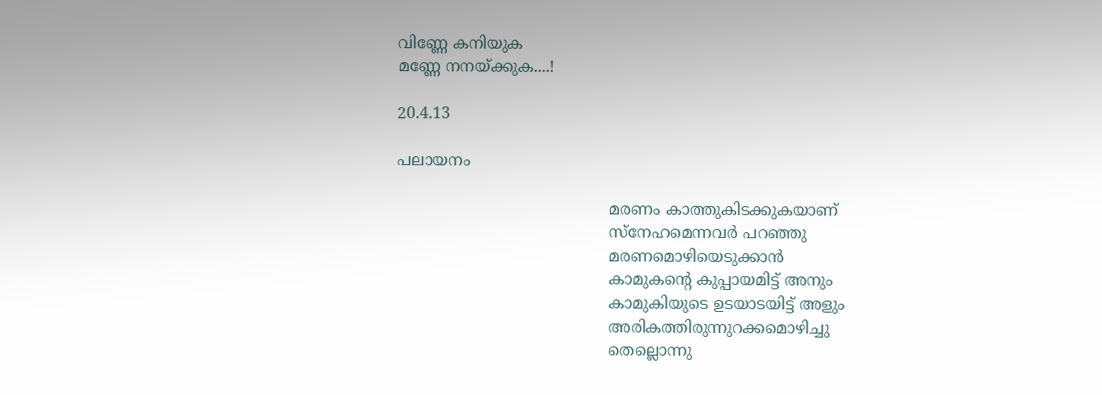വിണ്ണേ കനിയുക
മണ്ണേ നനയ്ക്കുക....!

20.4.13

പലായനം

                                           മരണം കാത്തുകിടക്കുകയാണ്
                                           സ്‌നേഹമെന്നവര്‍ പറഞ്ഞു
                                           മരണമൊഴിയെടുക്കാന്‍
                                           കാമുകന്റെ കുപ്പായമിട്ട് അനും
                                           കാമുകിയുടെ ഉടയാടയിട്ട് അളും
                                           അരികത്തിരുന്നുറക്കമൊഴിച്ചു
                                           തെല്ലൊന്നു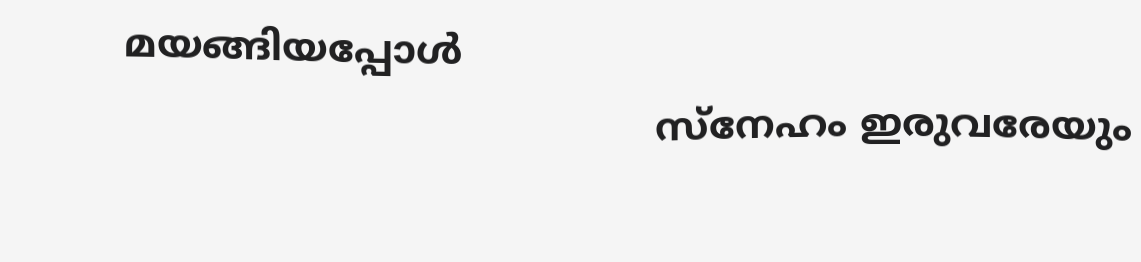മയങ്ങിയപ്പോള്‍
                                           സ്‌നേഹം ഇരുവരേയും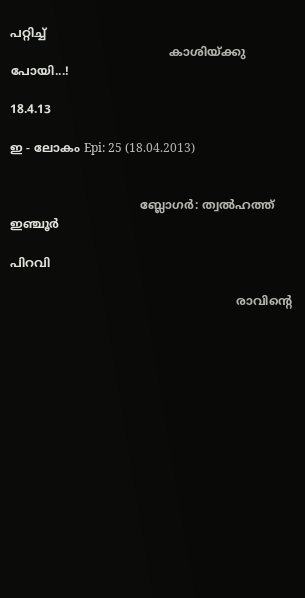പറ്റിച്ച്
                                           കാശിയ്ക്കു പോയി...!

18.4.13

ഇ - ലോകം Epi: 25 (18.04.2013)


                                   ബ്ലോഗര്‍: ത്വല്‍ഹത്ത് ഇഞ്ചൂര്‍

പിറവി

                                                             രാവിന്റെ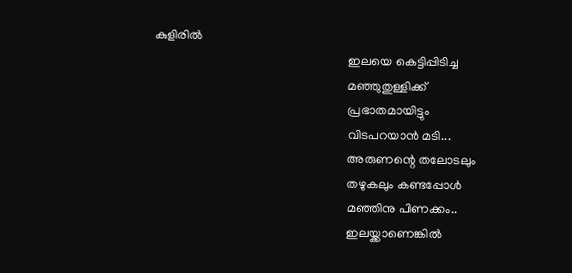കുളിരില്‍
                                                             ഇലയെ കെട്ടിപ്പിടിച്ച
                                                             മഞ്ഞുതുള്ളിക്ക്‌
                                                             പ്രഭാതമായിട്ടും
                                                             വിടപറയാന്‍ മടി...
                                                             അരുണന്റെ തലോടലും
                                                             തഴുകലും കണ്ടപ്പോള്‍
                                                             മഞ്ഞിനു പിണക്കം..
                                                             ഇലയ്ക്കാണെങ്കില്‍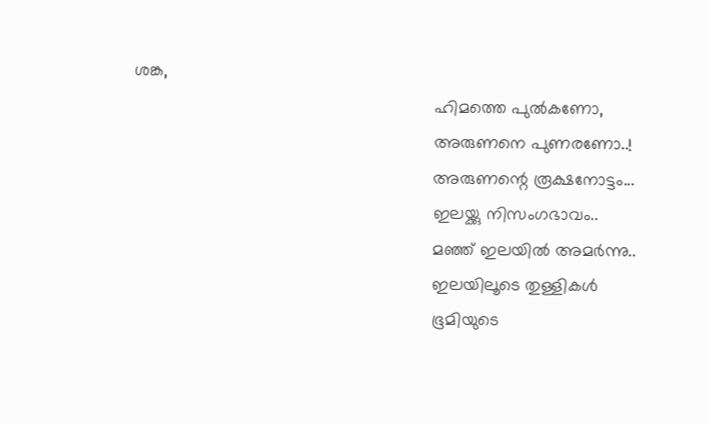ശങ്ക,
                                                             ഹിമത്തെ പുല്‍കണോ,
                                                             അരുണനെ പുണരണോ..!
                                                             അരുണന്റെ രൂക്ഷനോട്ടം...
                                                             ഇലയ്ക്കു നിസംഗഭാവം..
                                                             മഞ്ഞ് ഇലയില്‍ അമര്‍ന്നു..
                                                             ഇലയിലൂടെ തുള്ളികള്‍
                                                             ഭൂമിയുടെ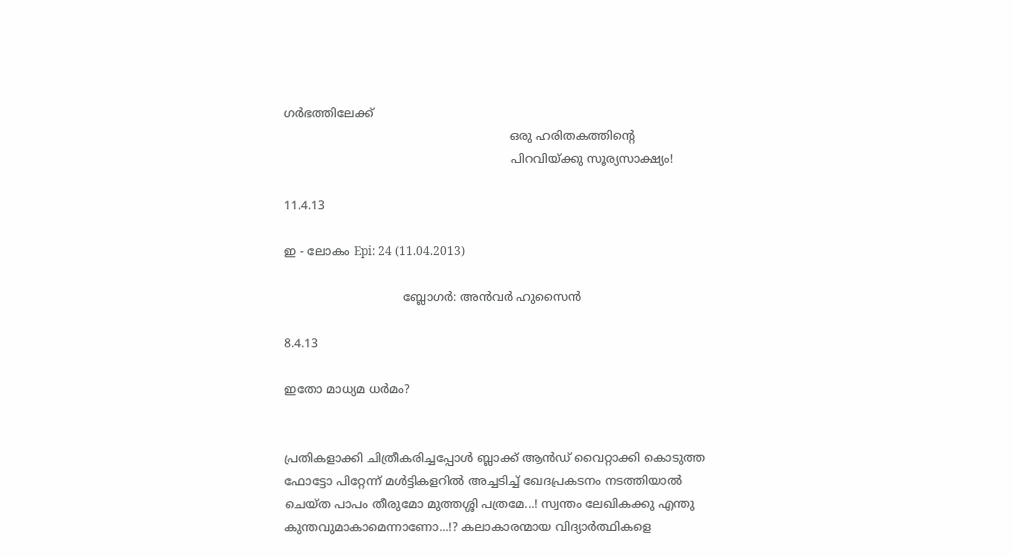ഗര്‍ഭത്തിലേക്ക്
                                                             ഒരു ഹരിതകത്തിന്റെ
                                                             പിറവിയ്ക്കു സൂര്യസാക്ഷ്യം!

11.4.13

ഇ - ലോകം Epi: 24 (11.04.2013)

                                ബ്ലോഗര്‍: അന്‍വര്‍ ഹുസൈന്‍

8.4.13

ഇതോ മാധ്യമ ധര്‍മം?


പ്രതികളാക്കി ചിത്രീകരിച്ചപ്പോള്‍ ബ്ലാക്ക് ആന്‍ഡ് വൈറ്റാക്കി കൊടുത്ത ഫോട്ടോ പിറ്റേന്ന് മള്‍ട്ടികളറില്‍ അച്ചടിച്ച് ഖേദപ്രകടനം നടത്തിയാല്‍ ചെയ്ത പാപം തീരുമോ മുത്തശ്ശി പത്രമേ...! സ്വന്തം ലേഖികക്കു എന്തു കുന്തവുമാകാമെന്നാണോ...!? കലാകാരന്മായ വിദ്യാര്‍ത്ഥികളെ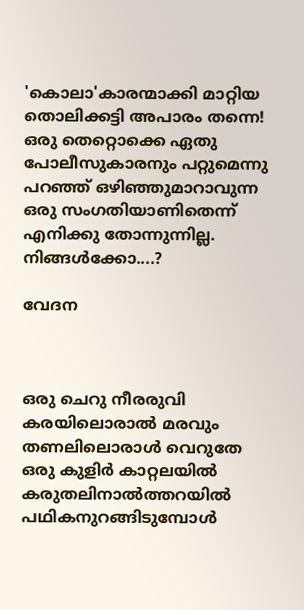'കൊലാ'കാരന്മാക്കി മാറ്റിയ തൊലിക്കട്ടി അപാരം തന്നെ!
ഒരു തെറ്റൊക്കെ ഏതു പോലീസുകാരനും പറ്റുമെന്നു പറഞ്ഞ് ഒഴിഞ്ഞുമാറാവുന്ന ഒരു സംഗതിയാണിതെന്ന് എനിക്കു തോന്നുന്നില്ല. നിങ്ങള്‍ക്കോ....?

വേദന



ഒരു ചെറു നീരരുവി
കരയിലൊരാല്‍ മരവും
തണലിലൊരാള്‍ വെറുതേ
ഒരു കുളിര്‍ കാറ്റലയില്‍
കരുതലിനാല്‍ത്തറയില്‍
പഥികനുറങ്ങിടുമ്പോള്‍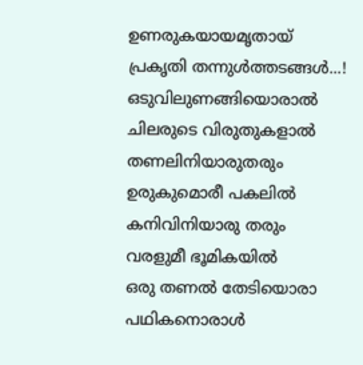ഉണരുകയായമൃതായ്
പ്രകൃതി തന്നുള്‍ത്തടങ്ങള്‍...!
ഒടുവിലുണങ്ങിയൊരാല്‍
ചിലരുടെ വിരുതുകളാല്‍
തണലിനിയാരുതരും
ഉരുകുമൊരീ പകലില്‍
കനിവിനിയാരു തരും
വരളുമീ ഭൂമികയില്‍
ഒരു തണല്‍ തേടിയൊരാ
പഥികനൊരാള്‍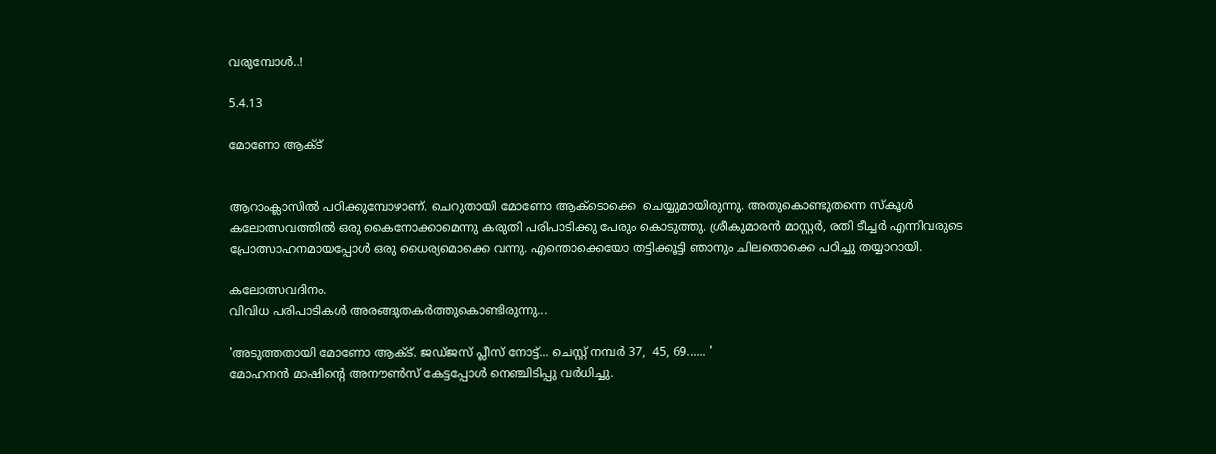വരുമ്പോള്‍..!

5.4.13

മോണോ ആക്ട്‌


ആറാംക്ലാസില്‍ പഠിക്കുമ്പോഴാണ്. ചെറുതായി മോണോ ആക്ടൊക്കെ  ചെയ്യുമായിരുന്നു. അതുകൊണ്ടുതന്നെ സ്‌കൂള്‍ കലോത്സവത്തില്‍ ഒരു കൈനോക്കാമെന്നു കരുതി പരിപാടിക്കു പേരും കൊടുത്തു. ശ്രീകുമാരന്‍ മാസ്റ്റര്‍, രതി ടീച്ചര്‍ എന്നിവരുടെ പ്രോത്സാഹനമായപ്പോള്‍ ഒരു ധൈര്യമൊക്കെ വന്നു. എന്തൊക്കെയോ തട്ടിക്കൂട്ടി ഞാനും ചിലതൊക്കെ പഠിച്ചു തയ്യാറായി.

കലോത്സവദിനം.
വിവിധ പരിപാടികള്‍ അരങ്ങുതകര്‍ത്തുകൊണ്ടിരുന്നു...

'അടുത്തതായി മോണോ ആക്ട്. ജഡ്ജസ് പ്ലീസ് നോട്ട്... ചെസ്റ്റ് നമ്പര്‍ 37,  45, 69...... '
മോഹനന്‍ മാഷിന്റെ അനൗണ്‍സ് കേട്ടപ്പോള്‍ നെഞ്ചിടിപ്പു വര്‍ധിച്ചു.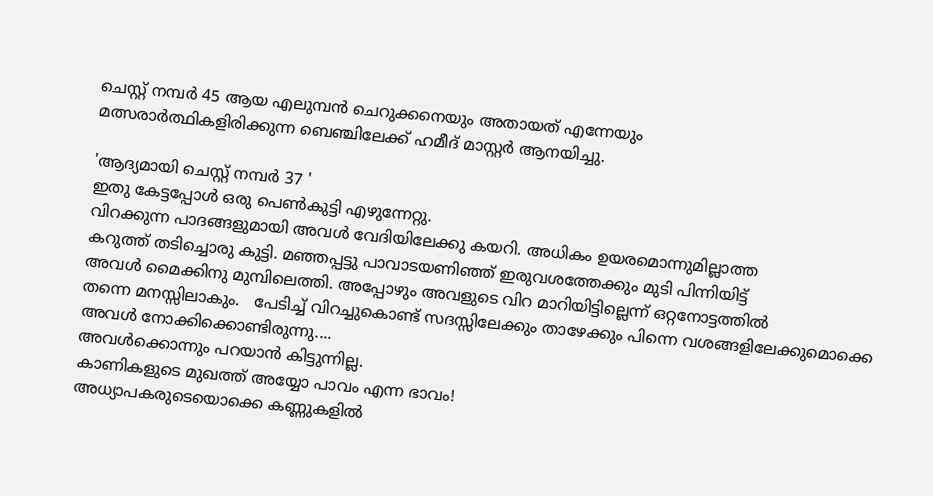ചെസ്റ്റ് നമ്പര്‍ 45 ആയ എലുമ്പന്‍ ചെറുക്കനെയും അതായത് എന്നേയും
മത്സരാര്‍ത്ഥികളിരിക്കുന്ന ബെഞ്ചിലേക്ക് ഹമീദ് മാസ്റ്റര്‍ ആനയിച്ചു.

'ആദ്യമായി ചെസ്റ്റ് നമ്പര്‍ 37 '
ഇതു കേട്ടപ്പോള്‍ ഒരു പെണ്‍കുട്ടി എഴുന്നേറ്റു.
വിറക്കുന്ന പാദങ്ങളുമായി അവള്‍ വേദിയിലേക്കു കയറി. അധികം ഉയരമൊന്നുമില്ലാത്ത
കറുത്ത് തടിച്ചൊരു കുട്ടി. മഞ്ഞപ്പട്ടു പാവാടയണിഞ്ഞ് ഇരുവശത്തേക്കും മുടി പിന്നിയിട്ട്
അവള്‍ മൈക്കിനു മുമ്പിലെത്തി. അപ്പോഴും അവളുടെ വിറ മാറിയിട്ടില്ലെന്ന് ഒറ്റനോട്ടത്തില്‍
തന്നെ മനസ്സിലാകും.   പേടിച്ച് വിറച്ചുകൊണ്ട് സദസ്സിലേക്കും താഴേക്കും പിന്നെ വശങ്ങളിലേക്കുമൊക്കെ അവള്‍ നോക്കിക്കൊണ്ടിരുന്നു....
അവള്‍ക്കൊന്നും പറയാന്‍ കിട്ടുന്നില്ല.
കാണികളുടെ മുഖത്ത് അയ്യോ പാവം എന്ന ഭാവം!
അധ്യാപകരുടെയൊക്കെ കണ്ണുകളില്‍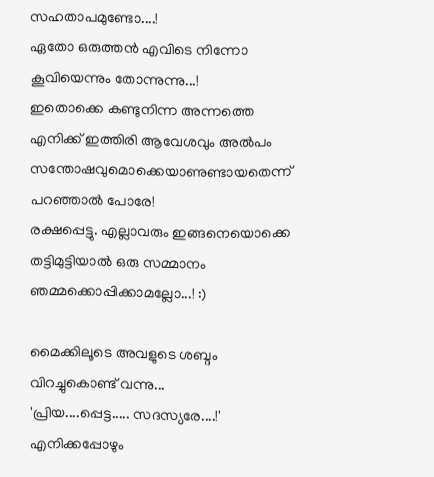സഹതാപമുണ്ടോ....!
ഏതോ ഒരുത്തന്‍ എവിടെ നിന്നോ കൂവിയെന്നും തോന്നുന്നു...!
ഇതൊക്കെ കണ്ടുനിന്ന അന്നത്തെ എനിക്ക് ഇത്തിരി ആവേശവും അല്‍പം സന്തോഷവുമൊക്കെയാണുണ്ടായതെന്ന് പറഞ്ഞാല്‍ പോരേ!
രക്ഷപ്പെട്ടു. എല്ലാവരും ഇങ്ങനെയൊക്കെ തട്ടിമുട്ടിയാല്‍ ഒരു സമ്മാനം
ഞമ്മക്കൊപ്പിക്കാമല്ലോ...! :)

മൈക്കിലൂടെ അവളുടെ ശബ്ദം വിറച്ചുകൊണ്ട് വന്നു...
'പ്രിയ....പ്പെട്ട..... സദസ്യരേ....!'
എനിക്കപ്പോഴും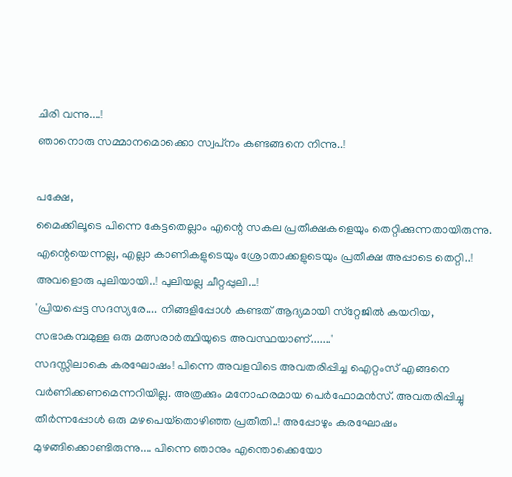ചിരി വന്നു....!
ഞാനൊരു സമ്മാനമൊക്കൊ സ്വപ്‌നം കണ്ടങ്ങനെ നിന്നു..!

പക്ഷേ,
മൈക്കിലൂടെ പിന്നെ കേട്ടതെല്ലാം എന്റെ സകല പ്രതീക്ഷകളെയും തെറ്റിക്കുന്നതായിരുന്നു. എന്റെയെന്നല്ല, എല്ലാ കാണികളുടെയും ശ്രോതാക്കളുടെയും പ്രതീക്ഷ അപ്പാടെ തെറ്റി..!
അവളൊരു പുലിയായി..! പുലിയല്ല ചീറ്റപ്പുലി...!
'പ്രിയപ്പെട്ട സദസ്യരേ.... നിങ്ങളിപ്പോള്‍ കണ്ടത് ആദ്യമായി സ്‌റ്റേജില്‍ കയറിയ,
സഭാകമ്പമുള്ള ഒരു മത്സരാര്‍ത്ഥിയുടെ അവസ്ഥയാണ്.......'
സദസ്സിലാകെ കരഘോഷം! പിന്നെ അവളവിടെ അവതരിപ്പിച്ച ഐറ്റംസ് എങ്ങനെ വര്‍ണിക്കണമെന്നറിയില്ല. അത്രക്കും മനോഹരമായ പെര്‍ഫോമന്‍സ്. അവതരിപ്പിച്ചു തീര്‍ന്നപ്പോള്‍ ഒരു മഴപെയ്‌തൊഴിഞ്ഞ പ്രതീതി..! അപ്പോഴും കരഘോഷം
മുഴങ്ങിക്കൊണ്ടിരുന്നു.... പിന്നെ ഞാനും എന്തൊക്കെയോ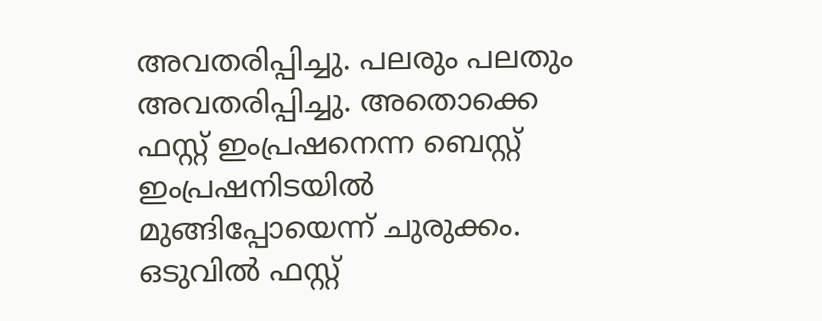അവതരിപ്പിച്ചു. പലരും പലതും അവതരിപ്പിച്ചു. അതൊക്കെ ഫസ്റ്റ് ഇംപ്രഷനെന്ന ബെസ്റ്റ് ഇംപ്രഷനിടയില്‍ മുങ്ങിപ്പോയെന്ന് ചുരുക്കം. ഒടുവില്‍ ഫസ്റ്റ്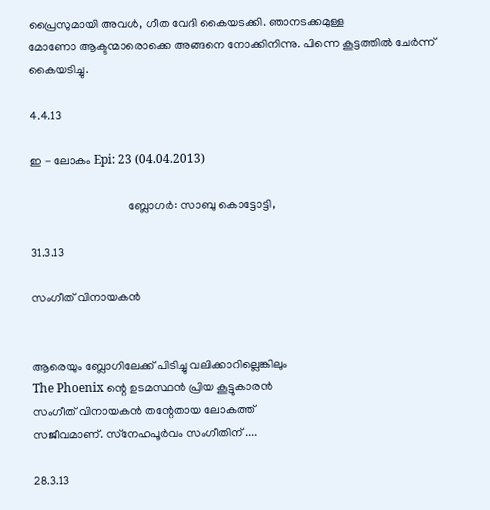പ്രൈസുമായി അവള്‍, ഗീത വേദി കൈയടക്കി. ഞാനടക്കമുള്ള
മോണോ ആക്ടന്മാരൊക്കെ അങ്ങനെ നോക്കിനിന്നു. പിന്നെ കൂട്ടത്തില്‍ ചേര്‍ന്ന് കൈയടിച്ചു.

4.4.13

ഇ - ലോകം Epi: 23 (04.04.2013)

                                 ബ്ലോഗര്‍: സാബു കൊട്ടോട്ടി,

31.3.13

സംഗീത് വിനായകന്‍


ആരെയും ബ്ലോഗിലേക്ക് പിടിച്ചു വലിക്കാറില്ലെങ്കിലും
The Phoenix ന്റെ ഉടമസ്ഥന്‍ പ്രിയ കൂട്ടുകാരന്‍
സംഗീത് വിനായകന്‍ തന്റേതായ ലോകത്ത്
സജീവമാണ്. സ്‌നേഹപൂര്‍വം സംഗീതിന്‌ ....

28.3.13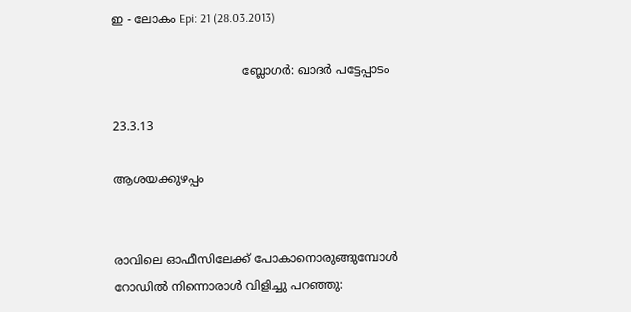ഇ - ലോകം Epi: 21 (28.03.2013)

                                   ബ്ലോഗര്‍: ഖാദര്‍ പട്ടേപ്പാടം

23.3.13

ആശയക്കുഴപ്പം


രാവിലെ ഓഫീസിലേക്ക് പോകാനൊരുങ്ങുമ്പോള്‍
റോഡില്‍ നിന്നൊരാള്‍ വിളിച്ചു പറഞ്ഞു: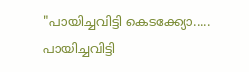"പായിച്ചവിട്ടി കെടക്ക്യോ.....
പായിച്ചവിട്ടി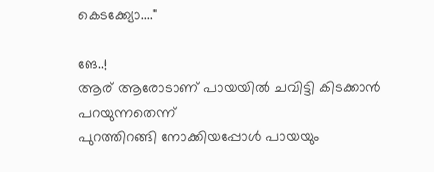കെടക്ക്യോ...."

ങേ..!
ആര് ആരോടാണ് പായയില്‍ ചവിട്ടി കിടക്കാന്‍ പറയുന്നതെന്ന്
പുറത്തിറങ്ങി നോക്കിയപ്പോള്‍ പായയും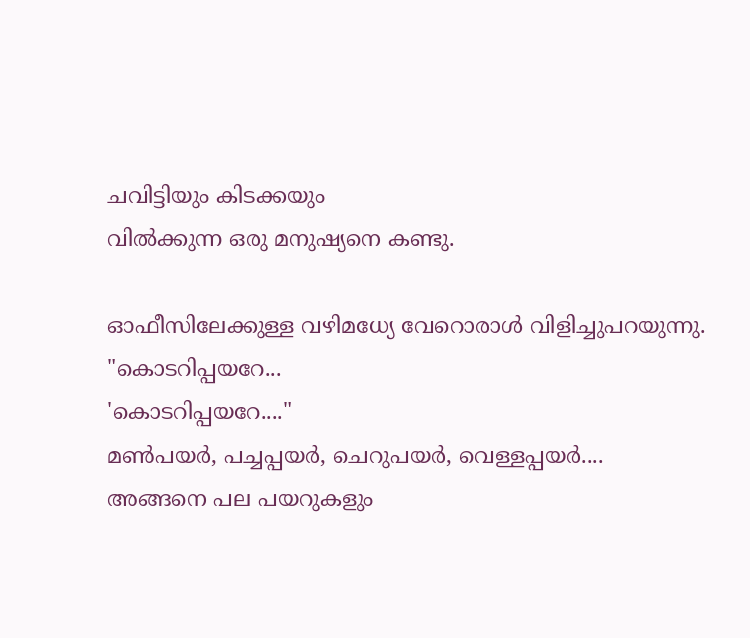ചവിട്ടിയും കിടക്കയും
വില്‍ക്കുന്ന ഒരു മനുഷ്യനെ കണ്ടു.

ഓഫീസിലേക്കുള്ള വഴിമധ്യേ വേറൊരാള്‍ വിളിച്ചുപറയുന്നു.
"കൊടറിപ്പയറേ...
'കൊടറിപ്പയറേ...."
മണ്‍പയര്‍, പച്ചപ്പയര്‍, ചെറുപയര്‍, വെള്ളപ്പയര്‍....
അങ്ങനെ പല പയറുകളും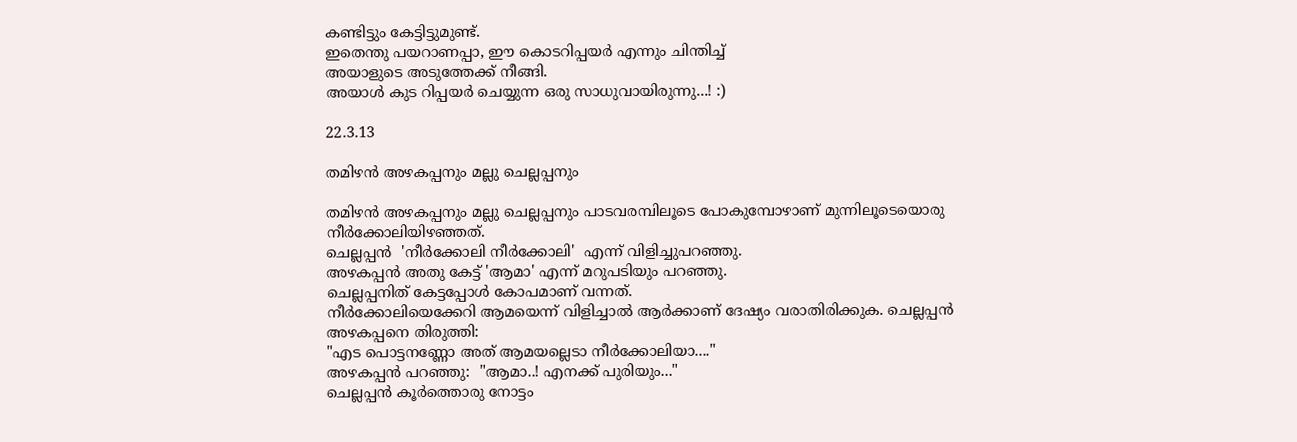കണ്ടിട്ടും കേട്ടിട്ടുമുണ്ട്.
ഇതെന്തു പയറാണപ്പാ, ഈ കൊടറിപ്പയര്‍ എന്നും ചിന്തിച്ച്
അയാളുടെ അടുത്തേക്ക് നീങ്ങി.
അയാള്‍ കുട റിപ്പയര്‍ ചെയ്യുന്ന ഒരു സാധുവായിരുന്നു...! :)

22.3.13

തമിഴന്‍ അഴകപ്പനും മല്ലു ചെല്ലപ്പനും

തമിഴന്‍ അഴകപ്പനും മല്ലു ചെല്ലപ്പനും പാടവരമ്പിലൂടെ പോകുമ്പോഴാണ് മുന്നിലൂടെയൊരു നീര്‍ക്കോലിയിഴഞ്ഞത്.
ചെല്ലപ്പന്‍  'നീര്‍ക്കോലി നീര്‍ക്കോലി'  എന്ന് വിളിച്ചുപറഞ്ഞു.
അഴകപ്പന്‍ അതു കേട്ട് 'ആമാ' എന്ന് മറുപടിയും പറഞ്ഞു.
ചെല്ലപ്പനിത് കേട്ടപ്പോള്‍ കോപമാണ് വന്നത്.
നീര്‍ക്കോലിയെക്കേറി ആമയെന്ന് വിളിച്ചാല്‍ ആര്‍ക്കാണ് ദേഷ്യം വരാതിരിക്കുക. ചെല്ലപ്പന്‍ അഴകപ്പനെ തിരുത്തി:
"എട പൊട്ടനണ്ണോ അത് ആമയല്ലെടാ നീര്‍ക്കോലിയാ...."
അഴകപ്പന്‍ പറഞ്ഞു:  "ആമാ..! എനക്ക് പുരിയും..."
ചെല്ലപ്പന്‍ കൂര്‍ത്തൊരു നോട്ടം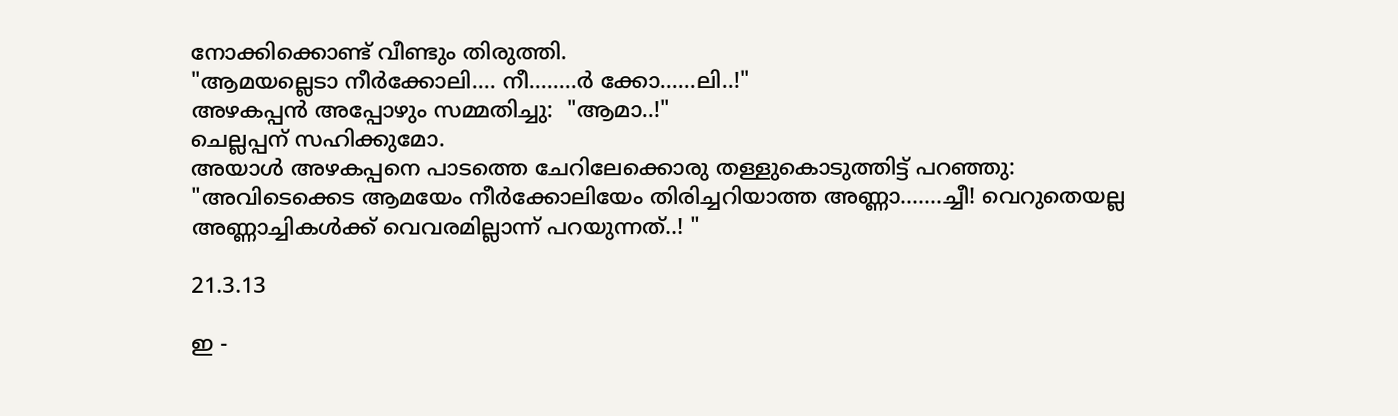നോക്കിക്കൊണ്ട് വീണ്ടും തിരുത്തി.
"ആമയല്ലെടാ നീര്‍ക്കോലി.... നീ........ര്‍ ക്കോ......ലി..!"
അഴകപ്പന്‍ അപ്പോഴും സമ്മതിച്ചു:  "ആമാ..!"
ചെല്ലപ്പന് സഹിക്കുമോ.
അയാള്‍ അഴകപ്പനെ പാടത്തെ ചേറിലേക്കൊരു തള്ളുകൊടുത്തിട്ട് പറഞ്ഞു:
"അവിടെക്കെട ആമയേം നീര്‍ക്കോലിയേം തിരിച്ചറിയാത്ത അണ്ണാ.......ച്ചീ! വെറുതെയല്ല അണ്ണാച്ചികള്‍ക്ക് വെവരമില്ലാന്ന് പറയുന്നത്..! "

21.3.13

ഇ -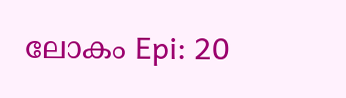ലോകം Epi: 20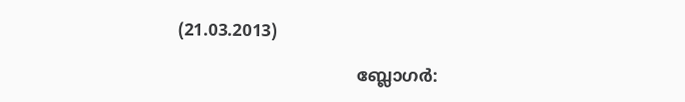(21.03.2013)

                                  ബ്ലോഗര്‍: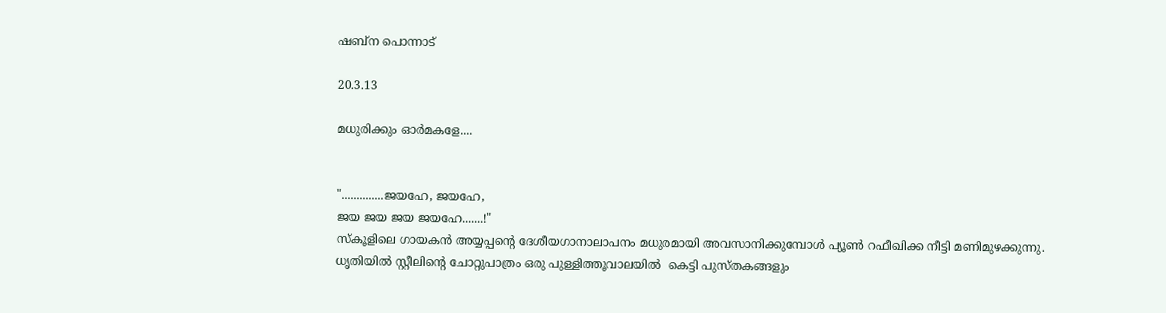ഷബ്‌ന പൊന്നാട്

20.3.13

മധുരിക്കും ഓര്‍മകളേ....


"..............ജയഹേ, ജയഹേ,
ജയ ജയ ജയ ജയഹേ.......!"
സ്‌കൂളിലെ ഗായകന്‍ അയ്യപ്പന്റെ ദേശീയഗാനാലാപനം മധുരമായി അവസാനിക്കുമ്പോള്‍ പ്യൂണ്‍ റഫീഖിക്ക നീട്ടി മണിമുഴക്കുന്നു. ധൃതിയില്‍ സ്റ്റീലിന്റെ ചോറ്റുപാത്രം ഒരു പുള്ളിത്തൂവാലയില്‍  കെട്ടി പുസ്തകങ്ങളും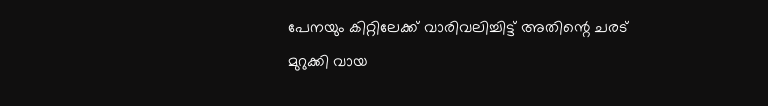പേനയും കിറ്റിലേക്ക് വാരിവലിച്ചിട്ട് അതിന്റെ ചരട് മുറുക്കി വായ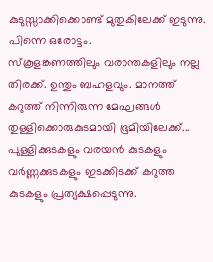കുടുസ്സാക്കിക്കൊണ്ട് മുതുകിലേക്ക് ഇടുന്നു. പിന്നെ ഒരോട്ടം.
സ്‌കൂളങ്കണത്തിലും വരാന്തകളിലും നല്ല തിരക്ക്. ഉന്തും ബഹളവും. മാനത്ത് കറുത്ത് നിന്നിരുന്ന മേഘങ്ങള്‍ തുള്ളിക്കൊരുകുടമായി ഭൂമിയിലേക്ക്... പുള്ളിക്കുടകളും വരയന്‍ കുടകളും വര്‍ണ്ണക്കുടകളും ഇടക്കിടക്ക് കറുത്ത കുടകളും പ്രത്യക്ഷപ്പെടുന്നു.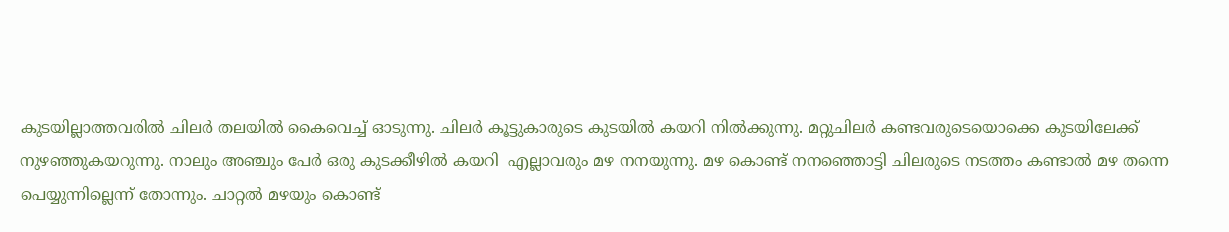കുടയില്ലാത്തവരില്‍ ചിലര്‍ തലയില്‍ കൈവെച്ച് ഓടുന്നു. ചിലര്‍ കൂട്ടുകാരുടെ കുടയില്‍ കയറി നില്‍ക്കുന്നു. മറ്റുചിലര്‍ കണ്ടവരുടെയൊക്കെ കുടയിലേക്ക് നുഴഞ്ഞുകയറുന്നു. നാലും അഞ്ചും പേര്‍ ഒരു കുടക്കീഴില്‍ കയറി  എല്ലാവരും മഴ നനയുന്നു. മഴ കൊണ്ട് നനഞ്ഞൊട്ടി ചിലരുടെ നടത്തം കണ്ടാല്‍ മഴ തന്നെ പെയ്യുന്നില്ലെന്ന് തോന്നും. ചാറ്റല്‍ മഴയും കൊണ്ട്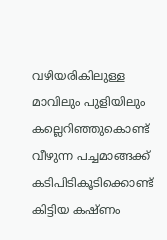വഴിയരികിലുള്ള മാവിലും പുളിയിലും കല്ലെറിഞ്ഞുകൊണ്ട് വീഴുന്ന പച്ചമാങ്ങക്ക് കടിപിടികൂടിക്കൊണ്ട് കിട്ടിയ കഷ്ണം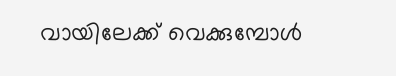വായിലേക്ക് വെക്കുമ്പോള്‍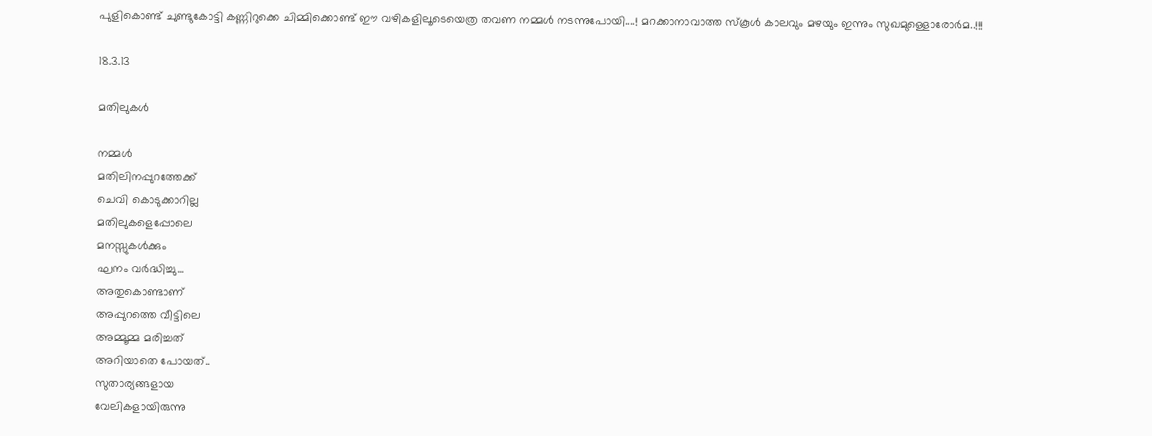പുളികൊണ്ട് ചുണ്ടുകോട്ടി കണ്ണിറുക്കെ ചിമ്മിക്കൊണ്ട് ഈ വഴികളിലൂടെയെത്ര തവണ നമ്മള്‍ നടന്നുപോയി....! മറക്കാനാവാത്ത സ്‌കൂള്‍ കാലവും മഴയും ഇന്നും സുഖമുള്ളൊരോര്‍മ..!!!

18.3.13

മതിലുകള്‍

നമ്മള്‍
മതിലിനപ്പുറത്തേക്ക്
ചെവി കൊടുക്കാറില്ല
മതിലുകളെപ്പോലെ
മനസ്സുകള്‍ക്കും
ഘനം വര്‍ദ്ധിച്ചു...
അതുകൊണ്ടാണ്
അപ്പുറത്തെ വീട്ടിലെ
അമ്മൂമ്മ മരിച്ചത്
അറിയാതെ പോയത്..
സുതാര്യങ്ങളായ
വേലികളായിരുന്നു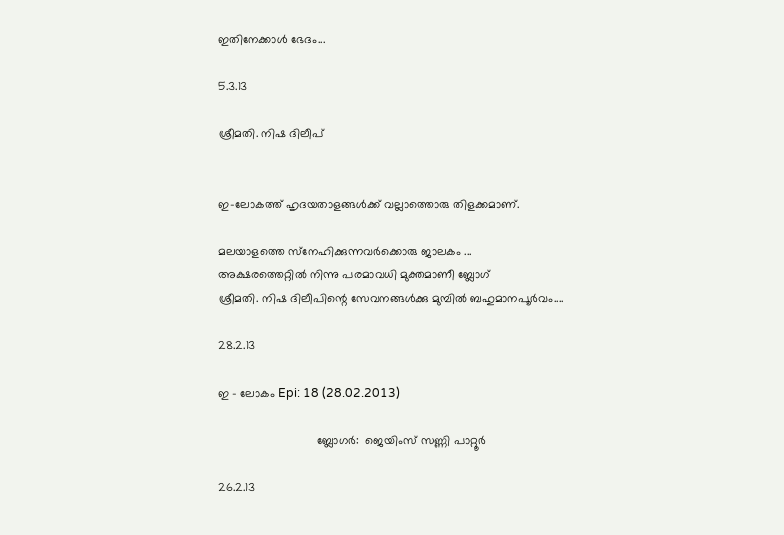ഇതിനേക്കാള്‍ ഭേദം...

5.3.13

ശ്രീമതി. നിഷ ദിലീപ്


ഇ-ലോകത്ത് ഹൃദയതാളങ്ങള്‍ക്ക് വല്ലാത്തൊരു തിളക്കമാണ്.

മലയാളത്തെ സ്‌നേഹിക്കുന്നവര്‍ക്കൊരു ജാലകം ...
അക്ഷരത്തെറ്റില്‍ നിന്നു പരമാവധി മുക്തമാണീ ബ്ലോഗ്
ശ്രീമതി. നിഷ ദിലീപിന്റെ സേവനങ്ങള്‍ക്കു മുമ്പില്‍ ബഹുമാനപൂര്‍വം....

28.2.13

ഇ - ലോകം Epi: 18 (28.02.2013)

                              ബ്ലോഗര്‍:  ജെയിംസ് സണ്ണി പാറ്റൂര്‍

26.2.13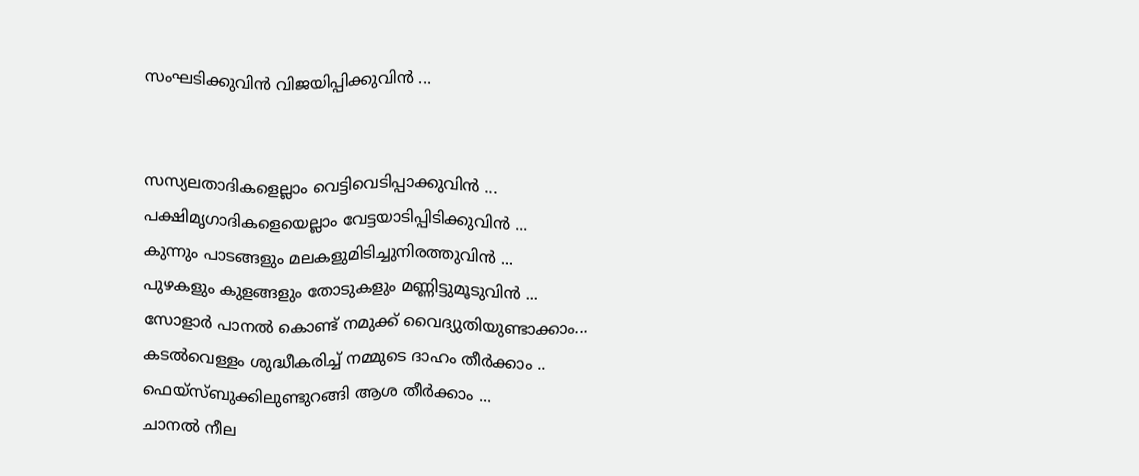സംഘടിക്കുവിന്‍ വിജയിപ്പിക്കുവിന്‍ ...


സസ്യലതാദികളെല്ലാം വെട്ടിവെടിപ്പാക്കുവിന്‍ ...
പക്ഷിമൃഗാദികളെയെല്ലാം വേട്ടയാടിപ്പിടിക്കുവിന്‍ ...
കുന്നും പാടങ്ങളും മലകളുമിടിച്ചുനിരത്തുവിന്‍ ...
പുഴകളും കുളങ്ങളും തോടുകളും മണ്ണിട്ടുമൂടുവിന്‍ ...
സോളാര്‍ പാനല്‍ കൊണ്ട് നമുക്ക് വൈദ്യുതിയുണ്ടാക്കാം...
കടല്‍വെള്ളം ശുദ്ധീകരിച്ച് നമ്മുടെ ദാഹം തീര്‍ക്കാം ..
ഫെയ്‌സ്ബുക്കിലുണ്ടുറങ്ങി ആശ തീര്‍ക്കാം ...
ചാനല്‍ നീല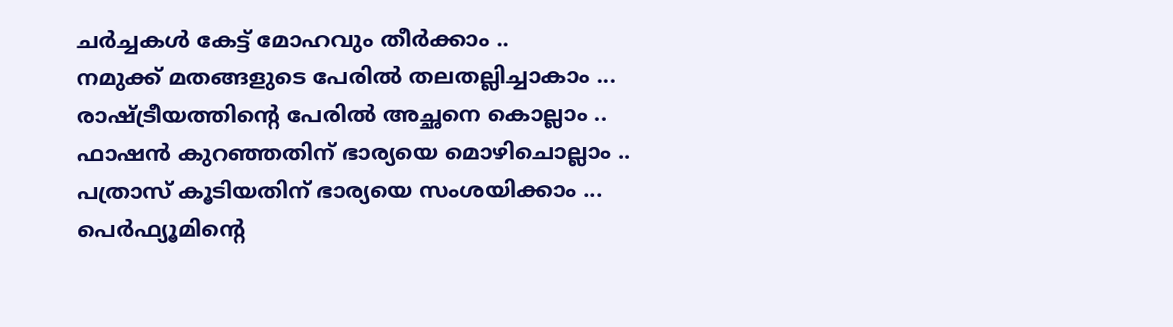ചര്‍ച്ചകള്‍ കേട്ട് മോഹവും തീര്‍ക്കാം ..
നമുക്ക് മതങ്ങളുടെ പേരില്‍ തലതല്ലിച്ചാകാം ...
രാഷ്ട്രീയത്തിന്റെ പേരില്‍ അച്ഛനെ കൊല്ലാം ..
ഫാഷന്‍ കുറഞ്ഞതിന് ഭാര്യയെ മൊഴിചൊല്ലാം ..
പത്രാസ് കൂടിയതിന് ഭാര്യയെ സംശയിക്കാം ...
പെര്‍ഫ്യൂമിന്റെ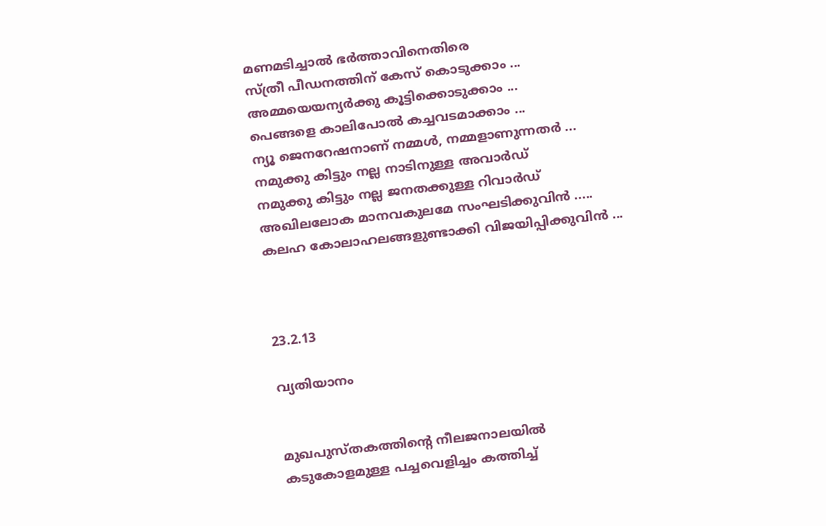മണമടിച്ചാല്‍ ഭര്‍ത്താവിനെതിരെ
സ്ത്രീ പീഡനത്തിന് കേസ് കൊടുക്കാം ...
അമ്മയെയന്യര്‍ക്കു കൂട്ടിക്കൊടുക്കാം ...
പെങ്ങളെ കാലിപോല്‍ കച്ചവടമാക്കാം ...
ന്യൂ ജെനറേഷനാണ് നമ്മള്‍, നമ്മളാണുന്നതര്‍ ...
നമുക്കു കിട്ടും നല്ല നാടിനുള്ള അവാര്‍ഡ്
നമുക്കു കിട്ടും നല്ല ജനതക്കുള്ള റിവാര്‍ഡ്
അഖിലലോക മാനവകുലമേ സംഘടിക്കുവിന്‍ .....
കലഹ കോലാഹലങ്ങളുണ്ടാക്കി വിജയിപ്പിക്കുവിന്‍ ...



23.2.13

വ്യതിയാനം


മുഖപുസ്തകത്തിന്റെ നീലജനാലയില്‍
കടുകോളമുള്ള പച്ചവെളിച്ചം കത്തിച്ച്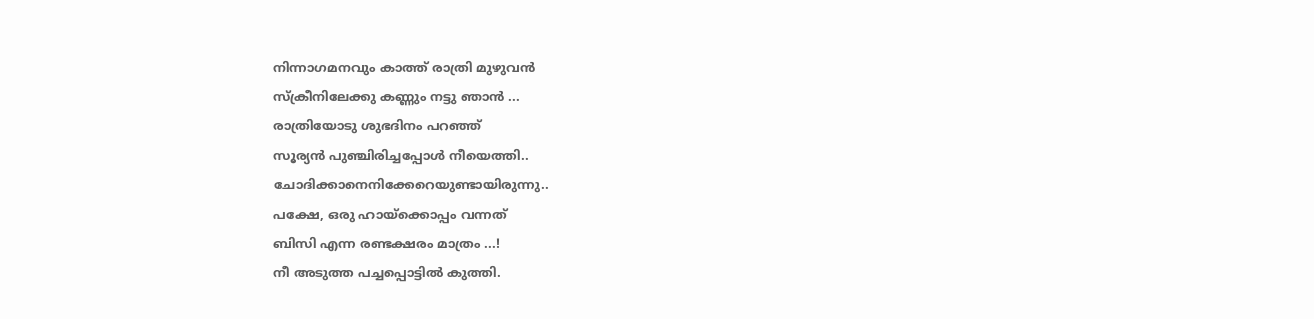നിന്നാഗമനവും കാത്ത് രാത്രി മുഴുവന്‍
സ്‌ക്രീനിലേക്കു കണ്ണും നട്ടു ഞാന്‍ ...
രാത്രിയോടു ശുഭദിനം പറഞ്ഞ്
സൂര്യന്‍ പുഞ്ചിരിച്ചപ്പോള്‍ നീയെത്തി..
ചോദിക്കാനെനിക്കേറെയുണ്ടായിരുന്നു..
പക്ഷേ, ഒരു ഹായ്‌ക്കൊപ്പം വന്നത്
ബിസി എന്ന രണ്ടക്ഷരം മാത്രം ...!
നീ അടുത്ത പച്ചപ്പൊട്ടില്‍ കുത്തി.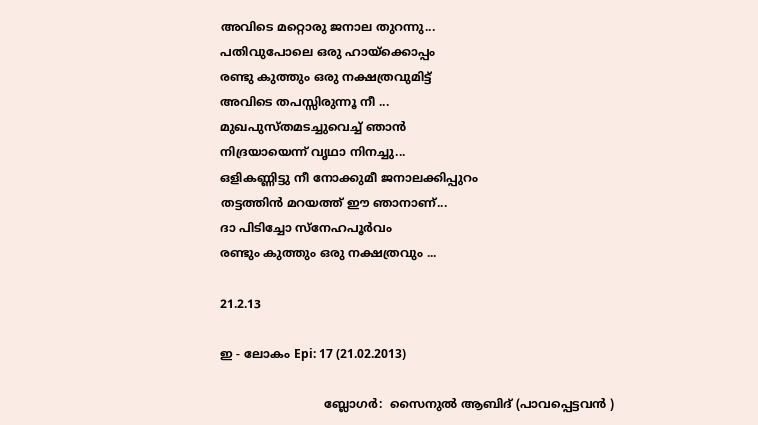അവിടെ മറ്റൊരു ജനാല തുറന്നു...
പതിവുപോലെ ഒരു ഹായ്‌ക്കൊപ്പം
രണ്ടു കുത്തും ഒരു നക്ഷത്രവുമിട്ട്
അവിടെ തപസ്സിരുന്നൂ നീ ...
മുഖപുസ്തമടച്ചുവെച്ച് ഞാന്‍
നിദ്രയായെന്ന് വൃഥാ നിനച്ചു...
ഒളികണ്ണിട്ടു നീ നോക്കുമീ ജനാലക്കിപ്പുറം
തട്ടത്തിന്‍ മറയത്ത് ഈ ഞാനാണ്...
ദാ പിടിച്ചോ സ്‌നേഹപൂര്‍വം
രണ്ടും കുത്തും ഒരു നക്ഷത്രവും ...

21.2.13

ഇ - ലോകം Epi: 17 (21.02.2013)

                            ബ്ലോഗര്‍:  സൈനുല്‍ ആബിദ് (പാവപ്പെട്ടവന്‍ )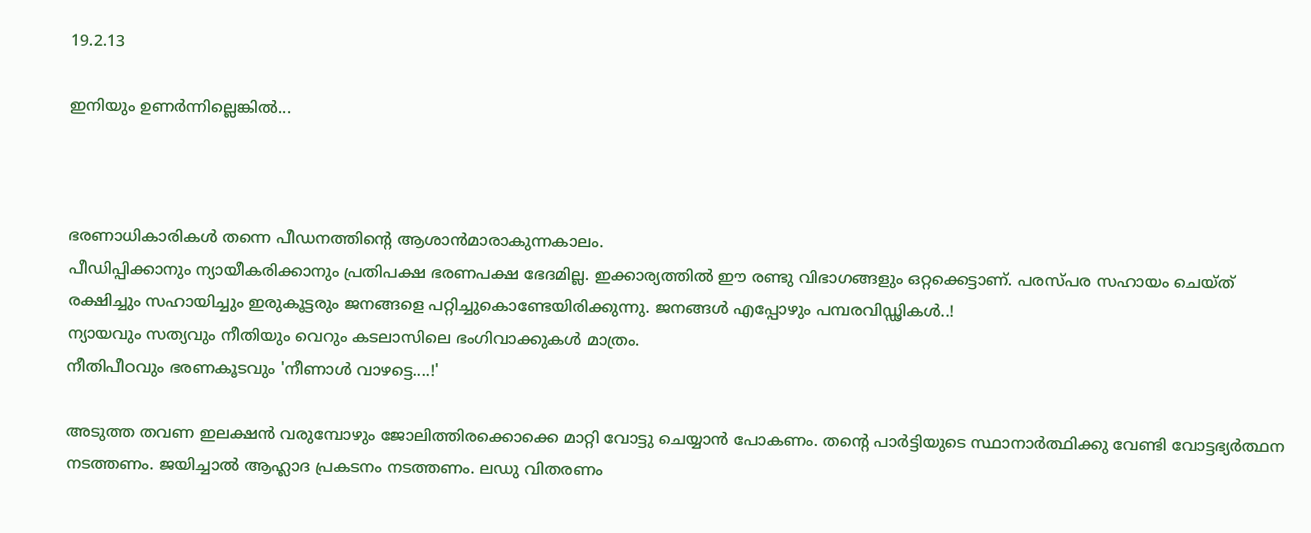19.2.13

ഇനിയും ഉണര്‍ന്നില്ലെങ്കില്‍...



ഭരണാധികാരികള്‍ തന്നെ പീഡനത്തിന്റെ ആശാന്‍മാരാകുന്നകാലം.
പീഡിപ്പിക്കാനും ന്യായീകരിക്കാനും പ്രതിപക്ഷ ഭരണപക്ഷ ഭേദമില്ല. ഇക്കാര്യത്തില്‍ ഈ രണ്ടു വിഭാഗങ്ങളും ഒറ്റക്കെട്ടാണ്. പരസ്പര സഹായം ചെയ്ത് രക്ഷിച്ചും സഹായിച്ചും ഇരുകൂട്ടരും ജനങ്ങളെ പറ്റിച്ചുകൊണ്ടേയിരിക്കുന്നു. ജനങ്ങള്‍ എപ്പോഴും പമ്പരവിഡ്ഢികള്‍..!
ന്യായവും സത്യവും നീതിയും വെറും കടലാസിലെ ഭംഗിവാക്കുകള്‍ മാത്രം.
നീതിപീഠവും ഭരണകൂടവും 'നീണാള്‍ വാഴട്ടെ....!'

അടുത്ത തവണ ഇലക്ഷന്‍ വരുമ്പോഴും ജോലിത്തിരക്കൊക്കെ മാറ്റി വോട്ടു ചെയ്യാന്‍ പോകണം. തന്റെ പാര്‍ട്ടിയുടെ സ്ഥാനാര്‍ത്ഥിക്കു വേണ്ടി വോട്ടഭ്യര്‍ത്ഥന നടത്തണം. ജയിച്ചാല്‍ ആഹ്ലാദ പ്രകടനം നടത്തണം. ലഡു വിതരണം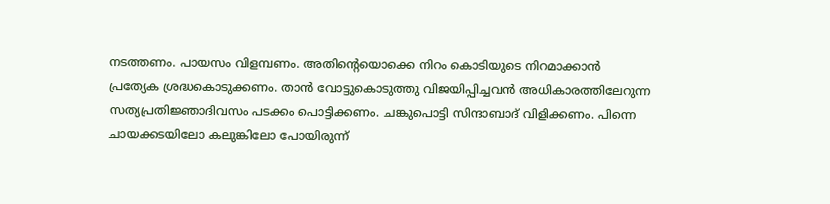നടത്തണം. പായസം വിളമ്പണം. അതിന്റെയൊക്കെ നിറം കൊടിയുടെ നിറമാക്കാന്‍ പ്രത്യേക ശ്രദ്ധകൊടുക്കണം. താന്‍ വോട്ടുകൊടുത്തു വിജയിപ്പിച്ചവന്‍ അധികാരത്തിലേറുന്ന സത്യപ്രതിജ്ഞാദിവസം പടക്കം പൊട്ടിക്കണം. ചങ്കുപൊട്ടി സിന്ദാബാദ് വിളിക്കണം. പിന്നെ ചായക്കടയിലോ കലുങ്കിലോ പോയിരുന്ന്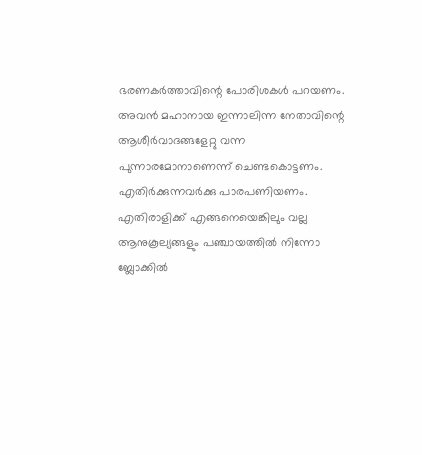ഭരണകര്‍ത്താവിന്റെ പോരിശകള്‍ പറയണം. അവന്‍ മഹാനായ ഇന്നാലിന്ന നേതാവിന്റെ ആശീര്‍വാദങ്ങളേറ്റു വന്ന പുന്നാരമോനാണെന്ന് ചെണ്ടകൊട്ടണം. എതിര്‍ക്കുന്നവര്‍ക്കു പാരപണിയണം. എതിരാളിക്ക് എങ്ങനെയെങ്കിലും വല്ല ആനുകൂല്യങ്ങളും പഞ്ചായത്തില്‍ നിന്നോ ബ്ലോക്കില്‍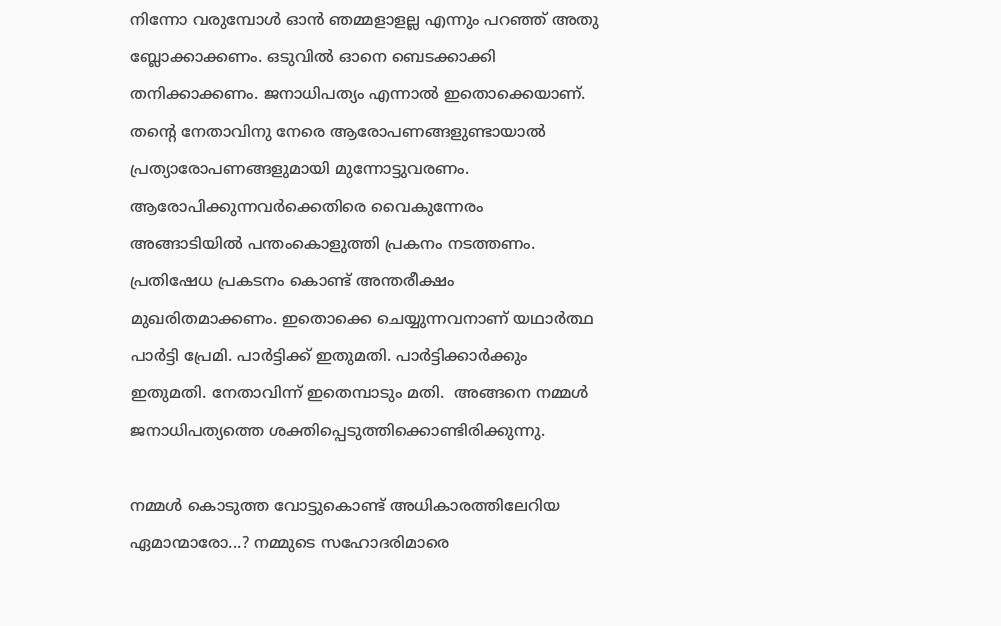നിന്നോ വരുമ്പോള്‍ ഓന്‍ ഞമ്മളാളല്ല എന്നും പറഞ്ഞ് അതു ബ്ലോക്കാക്കണം. ഒടുവില്‍ ഓനെ ബെടക്കാക്കി തനിക്കാക്കണം. ജനാധിപത്യം എന്നാല്‍ ഇതൊക്കെയാണ്. തന്റെ നേതാവിനു നേരെ ആരോപണങ്ങളുണ്ടായാല്‍ പ്രത്യാരോപണങ്ങളുമായി മുന്നോട്ടുവരണം. ആരോപിക്കുന്നവര്‍ക്കെതിരെ വൈകുന്നേരം അങ്ങാടിയില്‍ പന്തംകൊളുത്തി പ്രകനം നടത്തണം. പ്രതിഷേധ പ്രകടനം കൊണ്ട് അന്തരീക്ഷം മുഖരിതമാക്കണം. ഇതൊക്കെ ചെയ്യുന്നവനാണ് യഥാര്‍ത്ഥ പാര്‍ട്ടി പ്രേമി. പാര്‍ട്ടിക്ക് ഇതുമതി. പാര്‍ട്ടിക്കാര്‍ക്കും ഇതുമതി. നേതാവിന്ന് ഇതെമ്പാടും മതി.  അങ്ങനെ നമ്മള്‍ ജനാധിപത്യത്തെ ശക്തിപ്പെടുത്തിക്കൊണ്ടിരിക്കുന്നു.

നമ്മള്‍ കൊടുത്ത വോട്ടുകൊണ്ട് അധികാരത്തിലേറിയ ഏമാന്മാരോ...? നമ്മുടെ സഹോദരിമാരെ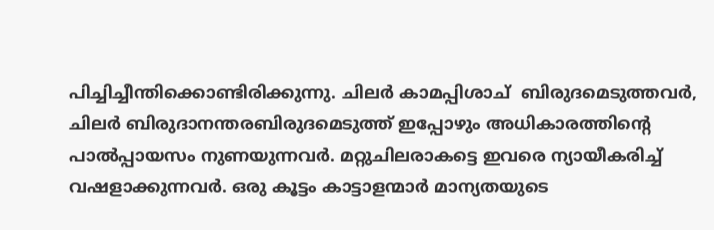പിച്ചിച്ചീന്തിക്കൊണ്ടിരിക്കുന്നു. ചിലര്‍ കാമപ്പിശാച്  ബിരുദമെടുത്തവര്‍, ചിലര്‍ ബിരുദാനന്തരബിരുദമെടുത്ത് ഇപ്പോഴും അധികാരത്തിന്റെ പാല്‍പ്പായസം നുണയുന്നവര്‍. മറ്റുചിലരാകട്ടെ ഇവരെ ന്യായീകരിച്ച് വഷളാക്കുന്നവര്‍. ഒരു കൂട്ടം കാട്ടാളന്മാര്‍ മാന്യതയുടെ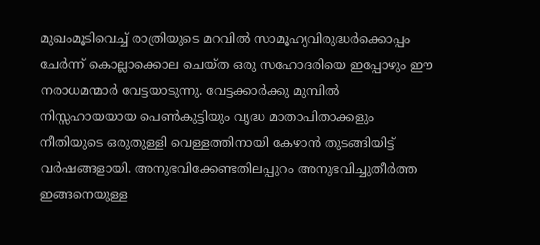മുഖംമൂടിവെച്ച് രാത്രിയുടെ മറവില്‍ സാമൂഹ്യവിരുദ്ധര്‍ക്കൊപ്പം ചേര്‍ന്ന് കൊല്ലാക്കൊല ചെയ്ത ഒരു സഹോദരിയെ ഇപ്പോഴും ഈ നരാധമന്മാര്‍ വേട്ടയാടുന്നു. വേട്ടക്കാര്‍ക്കു മുമ്പില്‍ നിസ്സഹായയായ പെണ്‍കുട്ടിയും വൃദ്ധ മാതാപിതാക്കളും നീതിയുടെ ഒരുതുള്ളി വെള്ളത്തിനായി കേഴാന്‍ തുടങ്ങിയിട്ട് വര്‍ഷങ്ങളായി. അനുഭവിക്കേണ്ടതിലപ്പുറം അനുഭവിച്ചുതീര്‍ത്ത ഇങ്ങനെയുള്ള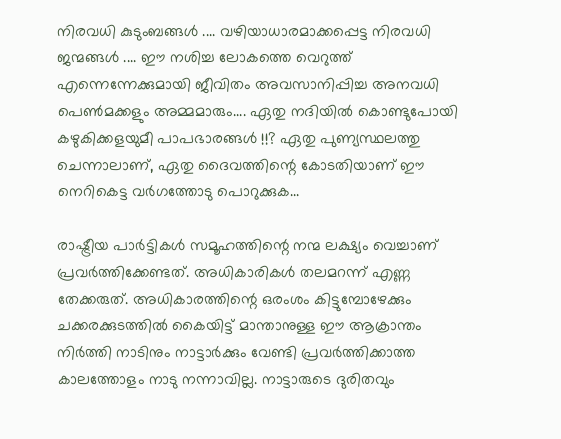നിരവധി കുടുംബങ്ങള്‍ .... വഴിയാധാരമാക്കപ്പെട്ട നിരവധി ജന്മങ്ങള്‍ .... ഈ നശിച്ച ലോകത്തെ വെറുത്ത് എന്നെന്നേക്കുമായി ജീവിതം അവസാനിപ്പിച്ച അനവധി പെണ്‍മക്കളും അമ്മമാരും.... ഏതു നദിയില്‍ കൊണ്ടുപോയി കഴുകിക്കളയുമീ പാപഭാരങ്ങള്‍ !!? ഏതു പുണ്യസ്ഥലത്തു ചെന്നാലാണ്, ഏതു ദൈവത്തിന്റെ കോടതിയാണ് ഈ നെറികെട്ട വര്‍ഗത്തോടു പൊറുക്കുക...

രാഷ്ട്രീയ പാര്‍ട്ടികള്‍ സമൂഹത്തിന്റെ നന്മ ലക്ഷ്യം വെച്ചാണ് പ്രവര്‍ത്തിക്കേണ്ടത്. അധികാരികള്‍ തലമറന്ന് എണ്ണ തേക്കരുത്. അധികാരത്തിന്റെ ഒരംശം കിട്ടുമ്പോഴേക്കും ചക്കരക്കുടത്തില്‍ കൈയിട്ട് മാന്താനുള്ള ഈ ആക്രാന്തം നിര്‍ത്തി നാടിനും നാട്ടാര്‍ക്കും വേണ്ടി പ്രവര്‍ത്തിക്കാത്ത കാലത്തോളം നാടു നന്നാവില്ല. നാട്ടാരുടെ ദുരിതവും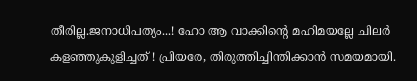തീരില്ല.ജനാധിപത്യം...! ഹോ ആ വാക്കിന്റെ മഹിമയല്ലേ ചിലര്‍ കളഞ്ഞുകുളിച്ചത് ! പ്രിയരേ, തിരുത്തിച്ചിന്തിക്കാന്‍ സമയമായി.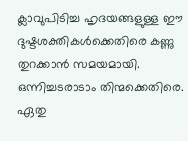ക്ലാവുപിടിച്ച ഹൃദയങ്ങളുള്ള ഈ ദുഷ്ടശക്തികള്‍ക്കെതിരെ കണ്ണു തുറക്കാന്‍ സമയമായി. ഒന്നിച്ചടരാടാം തിന്മക്കെതിരെ. ഏതു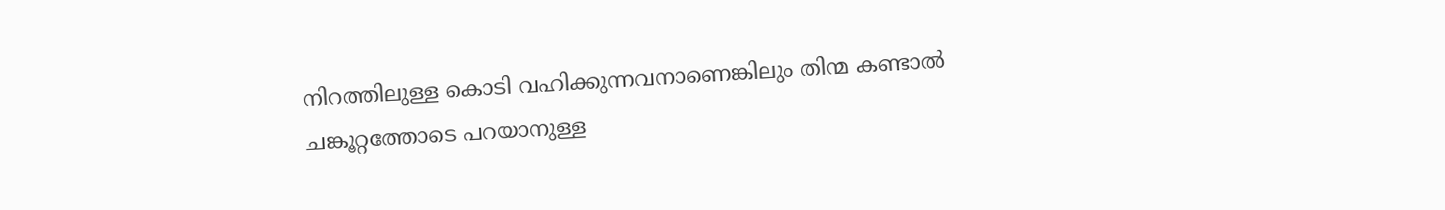നിറത്തിലുള്ള കൊടി വഹിക്കുന്നവനാണെങ്കിലും തിന്മ കണ്ടാല്‍ ചങ്കൂറ്റത്തോടെ പറയാനുള്ള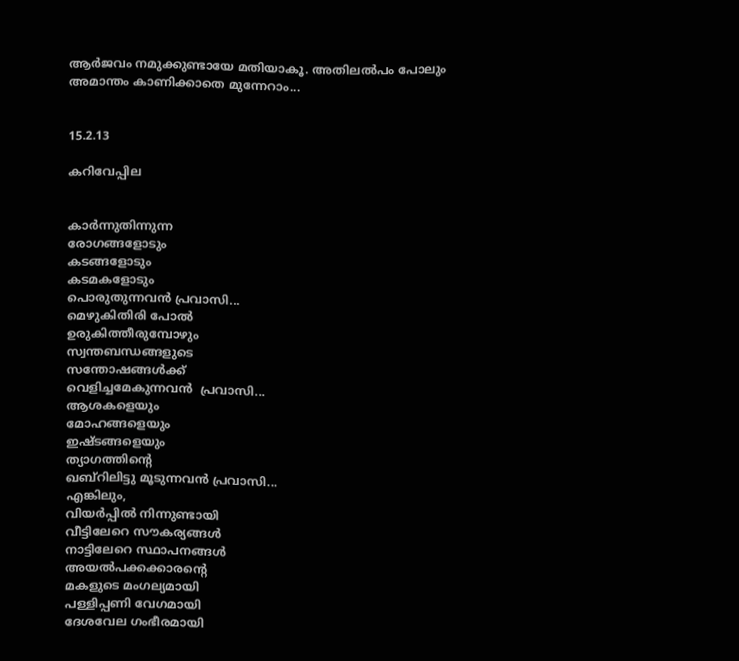ആര്‍ജവം നമുക്കുണ്ടായേ മതിയാകൂ. അതിലല്‍പം പോലും അമാന്തം കാണിക്കാതെ മുന്നേറാം...


15.2.13

കറിവേപ്പില


കാര്‍ന്നുതിന്നുന്ന
രോഗങ്ങളോടും
കടങ്ങളോടും
കടമകളോടും
പൊരുതുന്നവന്‍ പ്രവാസി...
മെഴുകിതിരി പോല്‍
ഉരുകിത്തീരുമ്പോഴും
സ്വന്തബന്ധങ്ങളുടെ
സന്തോഷങ്ങള്‍ക്ക്
വെളിച്ചമേകുന്നവന്‍  പ്രവാസി...
ആശകളെയും
മോഹങ്ങളെയും
ഇഷ്ടങ്ങളെയും
ത്യാഗത്തിന്റെ
ഖബ്‌റിലിട്ടു മൂടുന്നവന്‍ പ്രവാസി...
എങ്കിലും,
വിയര്‍പ്പില്‍ നിന്നുണ്ടായി
വീട്ടിലേറെ സൗകര്യങ്ങള്‍
നാട്ടിലേറെ സ്ഥാപനങ്ങള്‍
അയല്‍പക്കക്കാരന്റെ
മകളുടെ മംഗല്യമായി
പള്ളിപ്പണി വേഗമായി
ദേശവേല ഗംഭീരമായി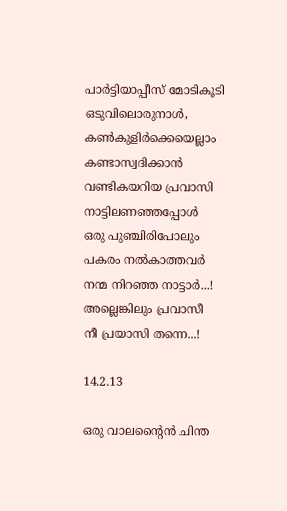പാര്‍ട്ടിയാപ്പീസ് മോടികൂടി
ഒടുവിലൊരുനാള്‍,
കണ്‍കുളിര്‍ക്കെയെല്ലാം
കണ്ടാസ്വദിക്കാന്‍
വണ്ടികയറിയ പ്രവാസി
നാട്ടിലണഞ്ഞപ്പോള്‍
ഒരു പുഞ്ചിരിപോലും
പകരം നല്‍കാത്തവര്‍
നന്മ നിറഞ്ഞ നാട്ടാര്‍...!
അല്ലെങ്കിലും പ്രവാസീ
നീ പ്രയാസി തന്നെ...!

14.2.13

ഒരു വാലന്റൈന്‍ ചിന്ത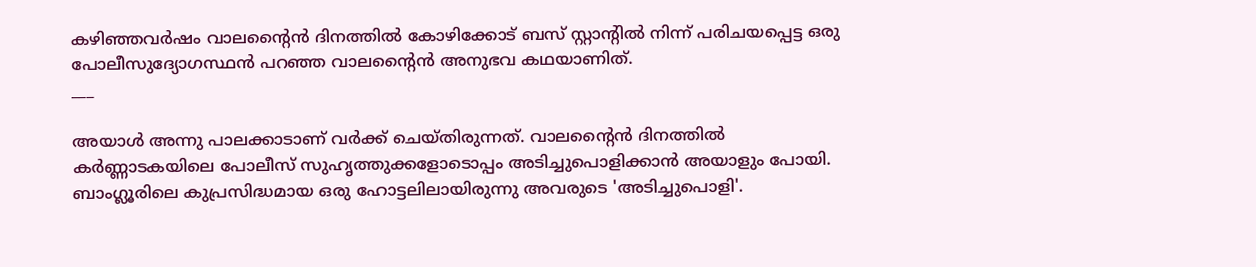കഴിഞ്ഞവര്‍ഷം വാലന്റൈന്‍ ദിനത്തില്‍ കോഴിക്കോട് ബസ് സ്റ്റാന്റില്‍ നിന്ന്‌ പരിചയപ്പെട്ട ഒരു പോലീസുദ്യോഗസ്ഥന്‍ പറഞ്ഞ വാലന്റൈന്‍ അനുഭവ കഥയാണിത്.
___

അയാള്‍ അന്നു പാലക്കാടാണ് വര്‍ക്ക് ചെയ്തിരുന്നത്. വാലന്റൈന്‍ ദിനത്തില്‍ കര്‍ണ്ണാടകയിലെ പോലീസ് സുഹൃത്തുക്കളോടൊപ്പം അടിച്ചുപൊളിക്കാന്‍ അയാളും പോയി. ബാംഗ്ലൂരിലെ കുപ്രസിദ്ധമായ ഒരു ഹോട്ടലിലായിരുന്നു അവരുടെ 'അടിച്ചുപൊളി'.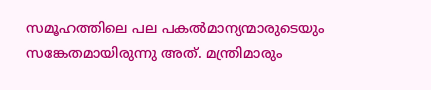സമൂഹത്തിലെ പല പകല്‍മാന്യന്മാരുടെയും സങ്കേതമായിരുന്നു അത്. മന്ത്രിമാരും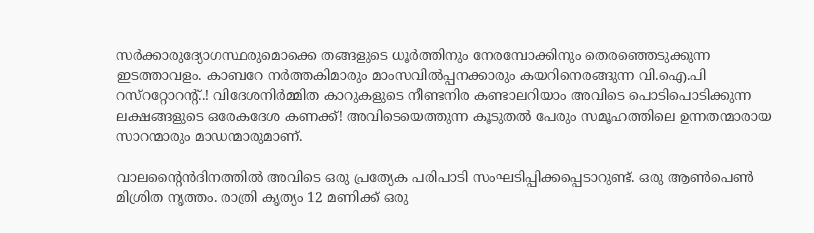സര്‍ക്കാരുദ്യോഗസ്ഥരുമൊക്കെ തങ്ങളുടെ ധൂര്‍ത്തിനും നേരമ്പോക്കിനും തെരഞ്ഞെടുക്കുന്ന ഇടത്താവളം. കാബറേ നര്‍ത്തകിമാരും മാംസവില്‍പ്പനക്കാരും കയറിനെരങ്ങുന്ന വി.ഐ.പി റസ്‌ററ്റോറന്റ്..! വിദേശനിര്‍മ്മിത കാറുകളുടെ നീണ്ടനിര കണ്ടാലറിയാം അവിടെ പൊടിപൊടിക്കുന്ന ലക്ഷങ്ങളുടെ ഒരേകദേശ കണക്ക്! അവിടെയെത്തുന്ന കൂടുതല്‍ പേരും സമൂഹത്തിലെ ഉന്നതന്മാരായ സാറന്മാരും മാഡന്മാരുമാണ്.

വാലന്റൈന്‍ദിനത്തില്‍ അവിടെ ഒരു പ്രത്യേക പരിപാടി സംഘടിപ്പിക്കപ്പെടാറുണ്ട്. ഒരു ആണ്‍പെണ്‍ മിശ്രിത നൃത്തം. രാത്രി കൃത്യം 12 മണിക്ക് ഒരു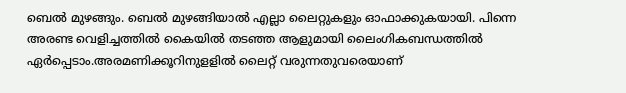ബെല്‍ മുഴങ്ങും. ബെല്‍ മുഴങ്ങിയാല്‍ എല്ലാ ലൈറ്റുകളും ഓഫാക്കുകയായി. പിന്നെ അരണ്ട വെളിച്ചത്തില്‍ കൈയില്‍ തടഞ്ഞ ആളുമായി ലൈംഗികബന്ധത്തില്‍ ഏര്‍പ്പെടാം.അരമണിക്കൂറിനുളളില്‍ ലൈറ്റ് വരുന്നതുവരെയാണ്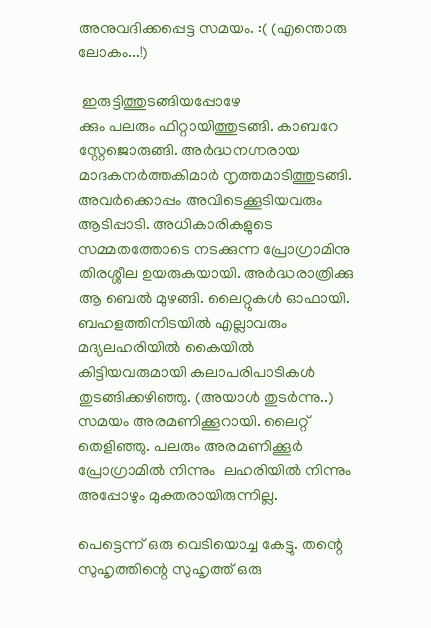അനുവദിക്കപ്പെട്ട സമയം. :( (എന്തൊരു ലോകം...!)

 ഇരുട്ടിത്തുടങ്ങിയപ്പോഴേ
ക്കും പലരും ഫിറ്റായിത്തുടങ്ങി. കാബറേ സ്റ്റേജൊരുങ്ങി. അര്‍ദ്ധനഗ്നരായ  മാദകനര്‍ത്തകിമാര്‍ നൃത്തമാടിത്തുടങ്ങി. അവര്‍ക്കൊപ്പം അവിടെക്കൂടിയവരും ആടിപ്പാടി. അധികാരികളുടെ സമ്മതത്തോടെ നടക്കുന്ന പ്രോഗ്രാമിനു തിരശ്ശീല ഉയരുകയായി. അര്‍ദ്ധരാത്രിക്കു ആ ബെല്‍ മുഴങ്ങി. ലൈറ്റുകള്‍ ഓഫായി. ബഹളത്തിനിടയില്‍ എല്ലാവരും മദ്യലഹരിയില്‍ കൈയില്‍ കിട്ടിയവരുമായി കലാപരിപാടികള്‍ തുടങ്ങിക്കഴിഞ്ഞു. (അയാള്‍ തുടര്‍ന്നു..) സമയം അരമണിക്കൂറായി. ലൈറ്റ് തെളിഞ്ഞു. പലരും അരമണിക്കൂര്‍ പ്രോഗ്രാമില്‍ നിന്നും  ലഹരിയില്‍ നിന്നും അപ്പോഴും മുക്തരായിരുന്നില്ല.

പെട്ടെന്ന് ഒരു വെടിയൊച്ച കേട്ടു. തന്റെ സുഹൃത്തിന്റെ സുഹൃത്ത്‌ ഒരു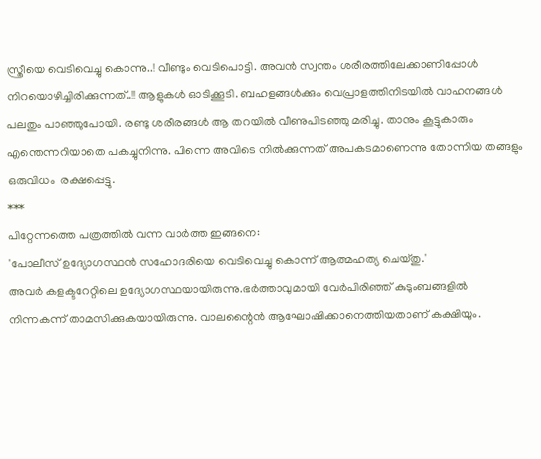സ്ത്രീയെ വെടിവെച്ചു കൊന്നു..! വീണ്ടും വെടിപൊട്ടി. അവന്‍ സ്വന്തം ശരീരത്തിലേക്കാണിപ്പോള്‍ നിറയൊഴിച്ചിരിക്കുന്നത്..!! ആളുകള്‍ ഓടിക്കൂടി. ബഹളങ്ങള്‍ക്കും വെപ്രാളത്തിനിടയില്‍ വാഹനങ്ങള്‍ പലതും പാഞ്ഞുപോയി. രണ്ടു ശരീരങ്ങള്‍ ആ തറയില്‍ വീണുപിടഞ്ഞു മരിച്ചു. താനും കൂട്ടുകാരും എന്തെന്നറിയാതെ പകച്ചുനിന്നു. പിന്നെ അവിടെ നില്‍ക്കുന്നത് അപകടമാണെന്നു തോന്നിയ തങ്ങളും ഒരുവിധം  രക്ഷപ്പെട്ടു.
***
പിറ്റേന്നത്തെ പത്രത്തില്‍ വന്ന വാര്‍ത്ത ഇങ്ങനെ:
'പോലീസ് ഉദ്യോഗസ്ഥന്‍ സഹോദരിയെ വെടിവെച്ചു കൊന്ന് ആത്മഹത്യ ചെയ്തു.'
അവര്‍ കളക്ടറേറ്റിലെ ഉദ്യോഗസ്ഥയായിരുന്നു.ഭര്‍ത്താവുമായി വേര്‍പിരിഞ്ഞ് കുടുംബങ്ങളില്‍ നിന്നകന്ന് താമസിക്കുകയായിരുന്നു. വാലന്റൈന്‍ ആഘോഷിക്കാനെത്തിയതാണ് കക്ഷിയും.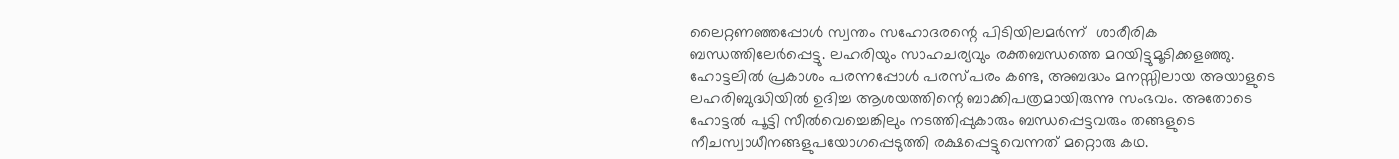ലൈറ്റണഞ്ഞപ്പോള്‍ സ്വന്തം സഹോദരന്റെ പിടിയിലമര്‍ന്ന്  ശാരീരിക ബന്ധത്തിലേര്‍പ്പെട്ടു. ലഹരിയും സാഹചര്യവും രക്തബന്ധത്തെ മറയിട്ടുമൂടിക്കളഞ്ഞു. ഹോട്ടലില്‍ പ്രകാശം പരന്നപ്പോള്‍ പരസ്പരം കണ്ട, അബദ്ധം മനസ്സിലായ അയാളുടെ ലഹരിബുദ്ധിയില്‍ ഉദിച്ച ആശയത്തിന്റെ ബാക്കിപത്രമായിരുന്നു സംഭവം. അതോടെ ഹോട്ടല്‍ പൂട്ടി സീല്‍വെച്ചെങ്കിലും നടത്തിപ്പുകാരും ബന്ധപ്പെട്ടവരും തങ്ങളുടെ നീചസ്വാധീനങ്ങളുപയോഗപ്പെടുത്തി രക്ഷപ്പെട്ടുവെന്നത് മറ്റൊരു കഥ.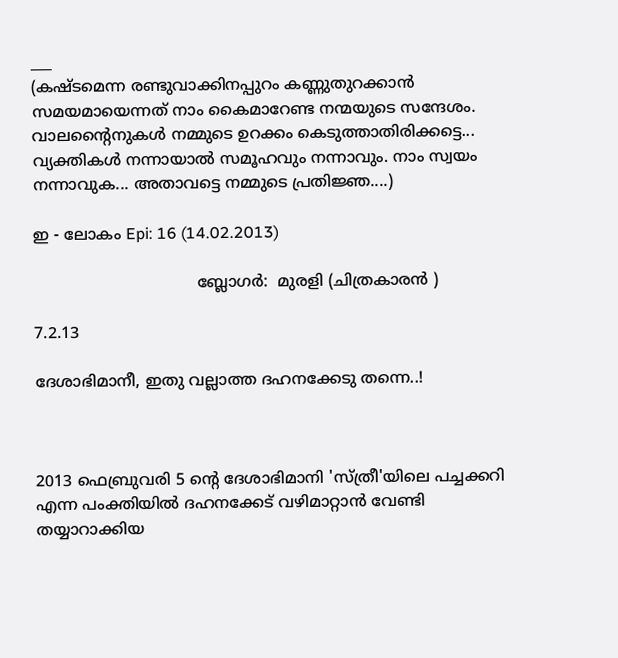___
(കഷ്ടമെന്ന രണ്ടുവാക്കിനപ്പുറം കണ്ണുതുറക്കാന്‍ സമയമായെന്നത് നാം കൈമാറേണ്ട നന്മയുടെ സന്ദേശം. വാലന്റൈനുകള്‍ നമ്മുടെ ഉറക്കം കെടുത്താതിരിക്കട്ടെ... വ്യക്തികള്‍ നന്നായാല്‍ സമൂഹവും നന്നാവും. നാം സ്വയം നന്നാവുക... അതാവട്ടെ നമ്മുടെ പ്രതിജ്ഞ....)

ഇ - ലോകം Epi: 16 (14.02.2013)

                                 ബ്ലോഗര്‍:  മുരളി (ചിത്രകാരന്‍ )

7.2.13

ദേശാഭിമാനീ, ഇതു വല്ലാത്ത ദഹനക്കേടു തന്നെ..!



2013 ഫെബ്രുവരി 5 ന്റെ ദേശാഭിമാനി 'സ്ത്രീ'യിലെ പച്ചക്കറി എന്ന പംക്തിയില്‍ ദഹനക്കേട് വഴിമാറ്റാന്‍ വേണ്ടി തയ്യാറാക്കിയ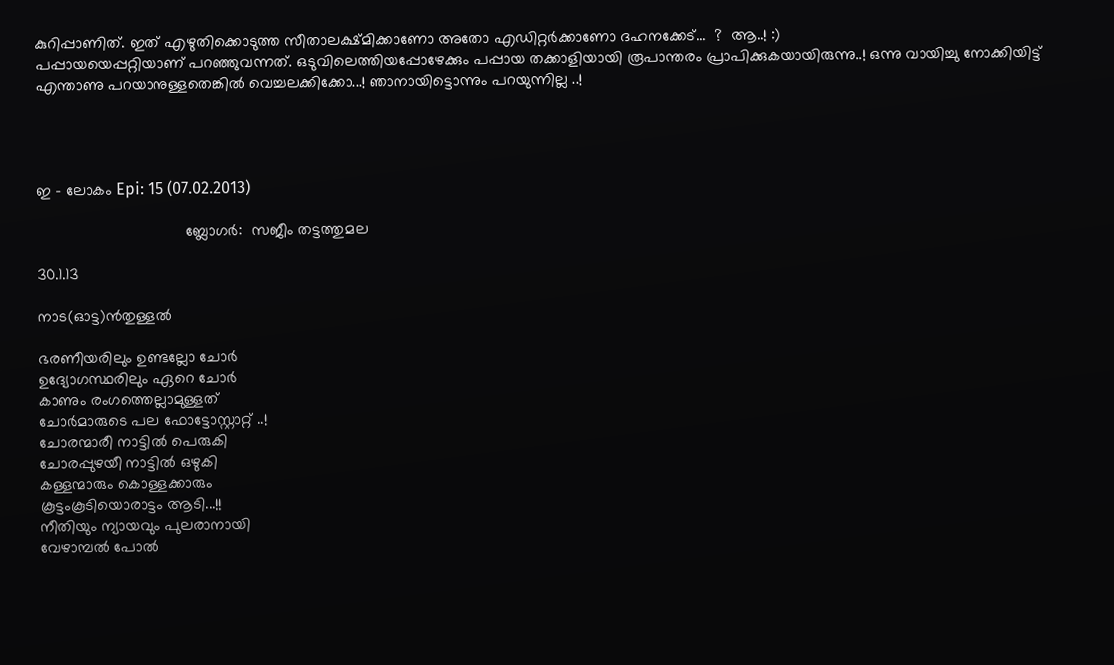കുറിപ്പാണിത്. ഇത്‌ എഴുതിക്കൊടുത്ത സീതാലക്ഷ്മിക്കാണോ അതോ എഡിറ്റര്‍ക്കാണോ ദഹനക്കേട്...  ?  ആ..! :)
പപ്പായയെപ്പറ്റിയാണ് പറഞ്ഞുവന്നത്. ഒടുവിലെത്തിയപ്പോഴേക്കും പപ്പായ തക്കാളിയായി രൂപാന്തരം പ്രാപിക്കുകയായിരുന്നു..! ഒന്നു വായിച്ചു നോക്കിയിട്ട് എന്താണു പറയാനുള്ളതെങ്കില്‍ വെച്ചലക്കിക്കോ...! ഞാനായിട്ടൊന്നും പറയുന്നില്ല ..!




ഇ - ലോകം Epi: 15 (07.02.2013)

                                  ബ്ലോഗര്‍:  സജീം തട്ടത്തുമല

30.1.13

നാട(ഓട്ട)ന്‍തുള്ളല്‍

ഭരണീയരിലും ഉണ്ടല്ലോ ചോര്‍
ഉദ്യോഗസ്ഥരിലും ഏറെ ചോര്‍
കാണും രംഗത്തെല്ലാമുള്ളത്
ചോര്‍മാരുടെ പല ഫോട്ടോസ്റ്റാറ്റ് ..!
ചോരന്മാരീ നാട്ടില്‍ പെരുകി
ചോരപ്പുഴയീ നാട്ടില്‍ ഒഴുകി
കള്ളന്മാരും കൊള്ളക്കാരും
കൂട്ടംകൂടിയൊരാട്ടം ആടി...!!
നീതിയും ന്യായവും പുലരാനായി
വേഴാമ്പല്‍ പോല്‍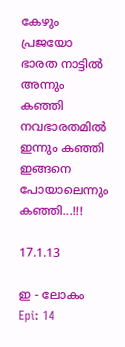കേഴും പ്രജയോ
ഭാരത നാട്ടില്‍ അന്നും കഞ്ഞി
നവഭാരതമില്‍ ഇന്നും കഞ്ഞി
ഇങ്ങനെ പോയാലെന്നും കഞ്ഞി...!!!

17.1.13

ഇ - ലോകം Epi: 14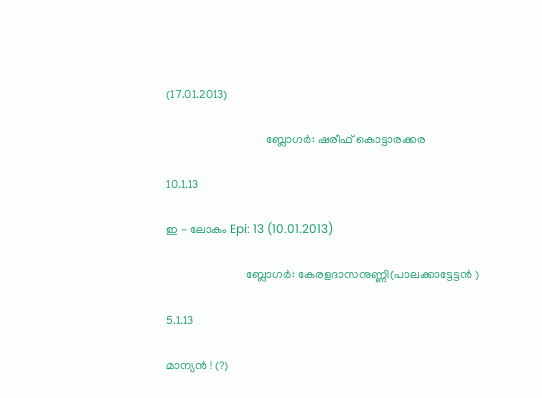(17.01.2013)

                                  ബ്ലോഗര്‍: ഷരീഫ് കൊട്ടാരക്കര

10.1.13

ഇ - ലോകം Epi: 13 (10.01.2013)

                           ബ്ലോഗര്‍: കേരളദാസനുണ്ണി(പാലക്കാട്ടേട്ടന്‍ )

5.1.13

മാന്യന്‍ ! (?)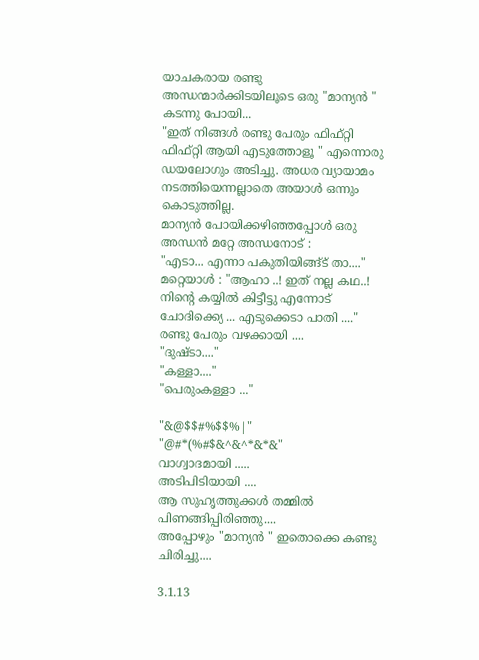യാചകരായ രണ്ടു അന്ധന്മാര്‍ക്കിടയിലൂടെ ഒരു "മാന്യന്‍ " കടന്നു പോയി...
"ഇത് നിങ്ങള്‍ രണ്ടു പേരും ഫിഫ്റ്റി ഫിഫ്റ്റി ആയി എടുത്തോളൂ " എന്നൊരു ഡയലോഗും അടിച്ചു. അധര വ്യായാമം നടത്തിയെന്നല്ലാതെ അയാള്‍ ഒന്നും കൊടുത്തില്ല.
മാന്യന്‍ പോയിക്കഴിഞ്ഞപ്പോള്‍ ഒരു അന്ധന്‍ മറ്റേ അന്ധനോട്‌ :
"എടാ... എന്നാ പകുതിയിങ്ങ്ട് താ...."
മറ്റെയാള്‍ : "ആഹാ ..! ഇത് നല്ല കഥ..! നിന്റെ കയ്യില്‍ കിട്ടീട്ടു എന്നോട് ചോദിക്ക്യെ ... എടുക്കെടാ പാതി ...."
രണ്ടു പേരും വഴക്കായി ....
"ദുഷ്ടാ...."
"കള്ളാ...."
"പെരുംകള്ളാ ..."

"&@$$#%$$%|"
"@#*(%#$&^&^*&*&"
വാഗ്വാദമായി .....
അടിപിടിയായി ....
ആ സുഹൃത്തുക്കള്‍ തമ്മില്‍ പിണങ്ങിപ്പിരിഞ്ഞു....
അപ്പോഴും "മാന്യന്‍ " ഇതൊക്കെ കണ്ടു ചിരിച്ചു....

3.1.13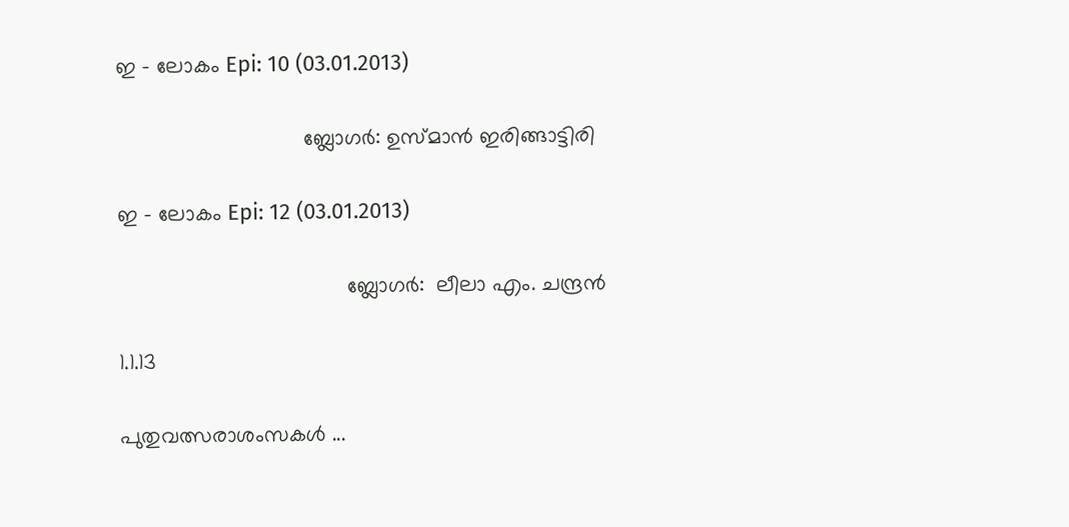ഇ - ലോകം Epi: 10 (03.01.2013)

                               ബ്ലോഗര്‍: ഉസ്മാന്‍ ഇരിങ്ങാട്ടിരി

ഇ - ലോകം Epi: 12 (03.01.2013)

                                      ബ്ലോഗര്‍:  ലീലാ എം. ചന്ദ്രന്‍

1.1.13

പുതുവത്സരാശംസകള്‍ ...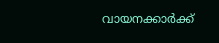വായനക്കാര്‍ക്ക്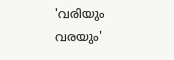'വരിയും വരയും'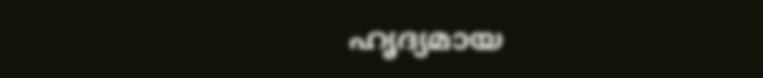ഹൃദ്യമായ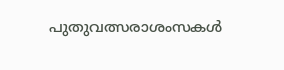പുതുവത്സരാശംസകള്‍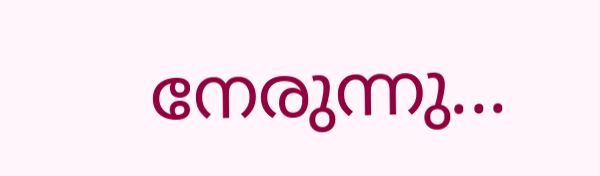നേരുന്നു...